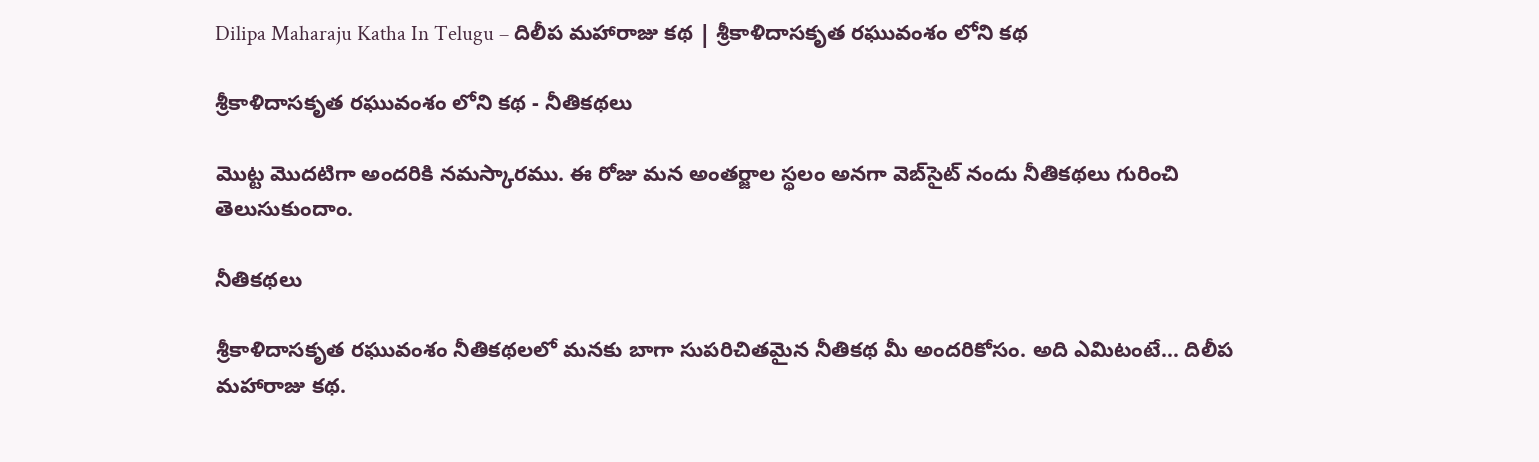Dilipa Maharaju Katha In Telugu – దిలీప మహారాజు కథ | శ్రీకాళిదాసకృత రఘువంశం లోని కథ

శ్రీకాళిదాసకృత రఘువంశం లోని కథ - నీతికథలు

మొట్ట మొదటిగా అందరికి నమస్కారము. ఈ రోజు మన అంతర్జాల స్థలం అనగా వెబ్‌సైట్ నందు నీతికథలు గురించి తెలుసుకుందాం.

నీతికథలు

శ్రీకాళిదాసకృత రఘువంశం నీతికథలలో మనకు బాగా సుపరిచితమైన నీతికథ మీ అందరికోసం. అది ఎమిటంటే… దిలీప మహారాజు కథ.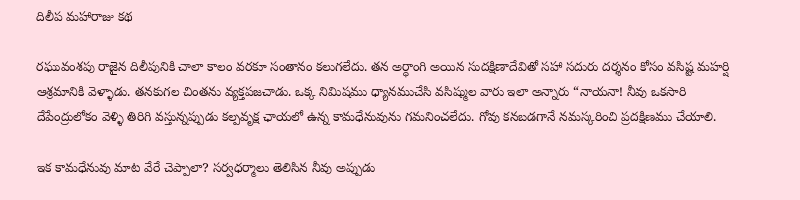దిలీప మహారాజు కథ

రఘువంశపు రాజైన దిలీపునికి చాలా కాలం వరకూ సంతానం కలుగలేదు. తన అర్ధాంగి అయిన సుదక్షిణాదేవితో సహా సదురు దర్శనం కోసం వసిష్ట మహర్షి ఆశ్రమానికి వెళ్ళాడు. తనకుగల చింతను వ్యక్తపజచాడు. ఒక్క నిమిషము ధ్యానముచేసి వసిష్ముల వారు ఇలా అన్నారు “నాయనా! నీవు ఒకసారి దేపేంద్రులోకం వెళ్ళి తిరిగి వస్తున్నప్పుడు కల్పవృక్ష ఛాయలో ఉన్న కామధేనువును గమనించలేదు. గోవు కనబడగానే నమస్కరించి ప్రదక్షిణము చేయాలి.

ఇక కామధేనువు మాట వేరే చెప్పాలా? సర్వధర్మాలు తెలిసిన నీవు అప్పుడు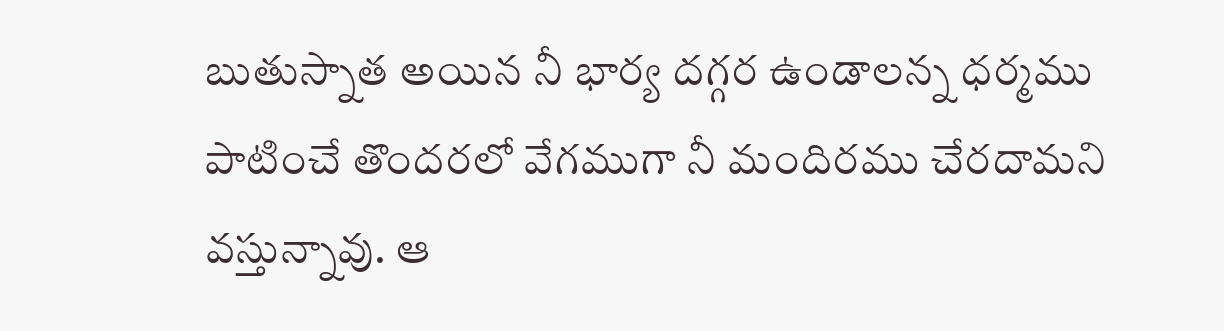బుతుస్నాత అయిన నీ భార్య దగ్గర ఉండాలన్న ధర్మము పాటించే తొందరలో వేగముగా నీ మందిరము చేరదామని వస్తున్నావు. ఆ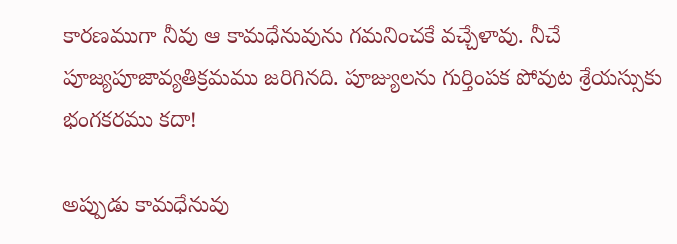కారణముగా నీవు ఆ కామధేనువును గమనించకే వచ్చేళావు. నీచే పూజ్యపూజావ్యతిక్రమము జరిగినది. పూజ్యులను గుర్తింపక పోవుట శ్రేయస్సుకు భంగకరము కదా!

అప్పుడు కామధేనువు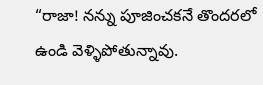“రాజా! నన్ను పూజించకనే తొందరలో ఉండి వెళ్ళిపోతున్నావు.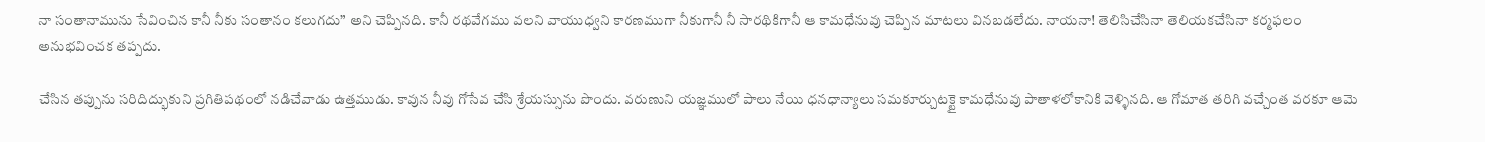నా సంతానామును సేవించిన కానీ నీకు సంతానం కలుగదు” అని చెప్పినది. కానీ రథవేగము వలని వాయుధ్వని కారణముగా నీకుగానీ నీ సారథికిగానీ ఆ కామధేనువు చెప్పిన మాటలు వినబడలేదు. నాయనా! తెలిసిచేసినా తెలియకచేసినా కర్మఫలం అనుభవించక తప్పదు.

చేసిన తప్పును సరిదిద్భుకుని ప్రగితిపథంలో నడిచేవాడు ఉత్తముడు. కావున నీవు గోసేవ చేసి శ్రేయస్సును పొందు. వరుణుని యజ్ఞములో పాలు నేయి ధనధాన్యాలు సమకూర్చుటక్టై కామధేనువు పాతాళలోకానికి వెళ్ళినది. ఆ గోమాత తరిగి వచ్చేంత వరకూ ఆమె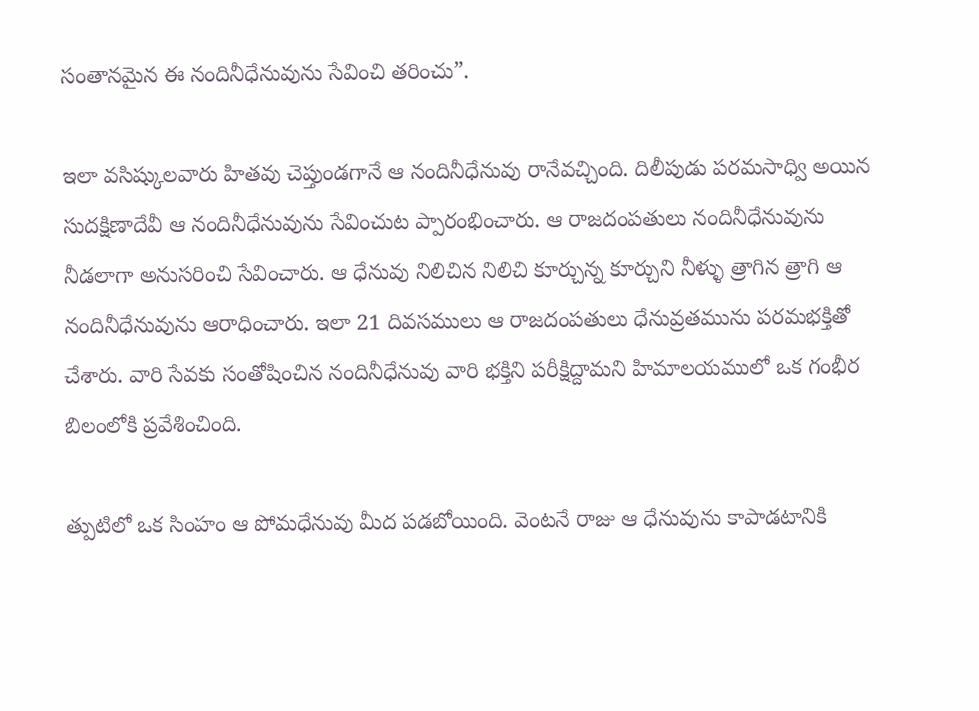సంతానమైన ఈ నందినీధేనువును సేవించి తరించు”.

ఇలా వసిష్కులవారు హితవు చెప్తుండగానే ఆ నందినీధేనువు రానేవచ్చింది. దిలీపుడు పరమసాధ్వి అయిన సుదక్షిణాదేవీ ఆ నందినీధేనువును సేవించుట ప్పారంభించారు. ఆ రాజదంపతులు నందినీధేనువును నీడలాగా అనుసరించి సేవించారు. ఆ ధేనువు నిలిచిన నిలిచి కూర్చున్న కూర్చుని నీళ్ళు త్రాగిన త్రాగి ఆ నందినీధేనువును ఆరాధించారు. ఇలా 21 దివసములు ఆ రాజదంపతులు ధేనువ్రతమును పరమభక్తితో చేశారు. వారి సేవకు సంతోషించిన నందినీధేనువు వారి భక్తిని పరీక్షిద్దామని హిమాలయములో ఒక గంభీర బిలంలోకి ప్రవేశించింది.

త్పుటిలో ఒక సింహం ఆ పోమధేనువు మీద పడబోయింది. వెంటనే రాజు ఆ ధేనువును కాపాడటానికి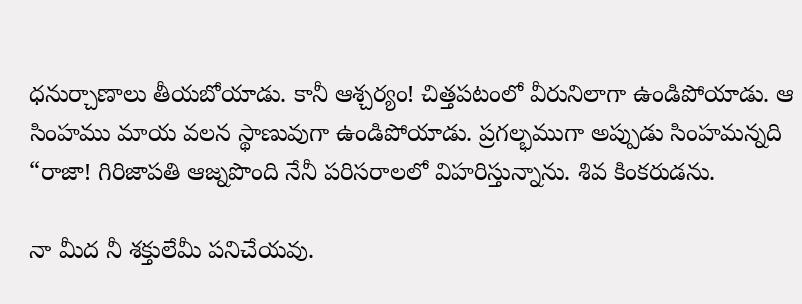ధనుర్చాణాలు తీయబోయాడు. కానీ ఆశ్చర్యం! చిత్తపటంలో వీరునిలాగా ఉండిపోయాడు. ఆ సింహము మాయ వలన స్థాణువుగా ఉండిపోయాడు. ప్రగల్భముగా అప్పుడు సింహమన్నది “రాజా! గిరిజాపతి ఆజ్నపొంది నేనీ పరిసరాలలో విహరిస్తున్నాను. శివ కింకరుడను.

నా మీద నీ శక్తులేమీ పనిచేయవు.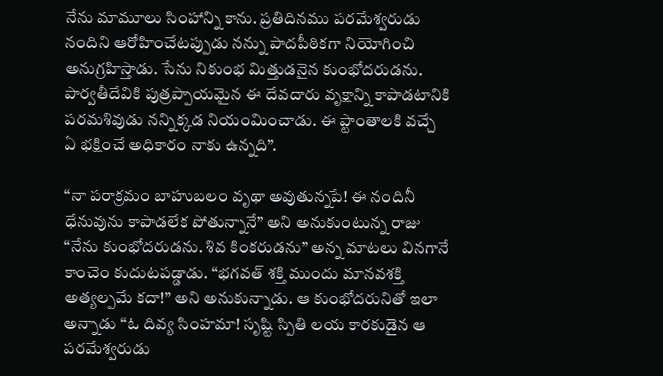నేను మామూలు సింహాన్ని కాను. ప్రతిదినము పరమేశ్వరుడు నందిని ఆరోహించేటప్పుడు నన్ను పాదపీఠికగా నియోగించి అనుగ్రహిస్తాడు. సేను నికుంభ మిత్తుడనైన కుంభోదరుడను. పార్వతీదేవికి పుత్రప్పాయమైన ఈ దేవదారు వృక్షాన్ని కాపాడటానికి పరమశివుడు నన్నిక్కడ నియంమించాడు. ఈ ప్టాంతాలకి వచ్చే ఏ భక్షించే అధికారం నాకు ఉన్నది”.

“నా పరాక్రమం బాహుబలం వృథా అవుతున్నపే! ఈ నందినీ ధేనువును కాపాడలేక పోతున్నానే” అని అనుకుంటున్న రాజు “నేను కుంభోదరుడను. శివ కింకరుడను” అన్న మాటలు వినగానే కాంచెం కుదుటపడ్డాడు. “భగవత్‌ శక్తి ముందు మానవశక్తి అత్యల్పమే కదా!” అని అనుకున్నాడు. ఆ కుంభోదరునితో ఇలా అన్నాడు “ఓ దివ్య సింహమా! సృష్టి స్పితి లయ కారకుడైన ఆ పరమేశ్వరుడు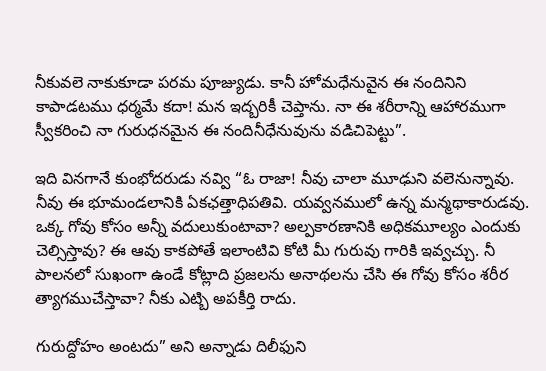నీకువలె నాకుకూడా పరమ పూజ్యుడు. కానీ హోమధేనువైన ఈ నందినిని కాపాడటము ధర్మమే కదా! మన ఇద్బరికీ చెప్తాను. నా ఈ శరీరాన్ని ఆహారముగా స్వీకరించి నా గురుధనమైన ఈ నందినీధేనువును వడిచిపెట్టు”.

ఇది వినగానే కుంభోదరుడు నవ్వి “ఓ రాజా! నీవు చాలా మూఢుని వలెనున్నావు. నీవు ఈ భూమండలానికి ఏకఛత్తాధిపతివి. యవ్వనములో ఉన్న మన్మథాకారుడవు. ఒక్క గోవు కోసం అన్నీ వదులుకుంటావా? అల్పకారణానికి అధికమూల్యం ఎందుకు చెల్సిస్తావు? ఈ ఆవు కాకపోతే ఇలాంటివి కోటి మీ గురువు గారికి ఇవ్వచ్చు. నీ పాలనలో సుఖంగా ఉండే కోట్లాది ప్రజలను అనాథలను చేసి ఈ గోవు కోసం శరీర త్యాగముచేస్తావా? నీకు ఎట్బి అపకీర్తి రాదు.

గురుద్దోహం అంటదు” అని అన్నాడు దిలీఫుని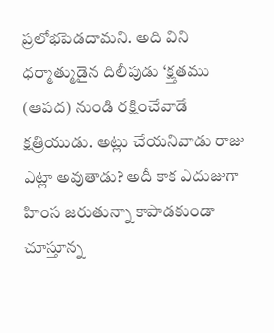ప్రలోభపెడదామని. అది విని ధర్మాత్ముడైన దిలీపుడు ‘క్ష్తతము (ఆపద) నుండి రక్షించేవాడే క్షత్రియుడు. అట్లు చేయనివాడు రాజు ఎట్లా అవుతాడు? అదీ కాక ఎదుజుగా హింస జరుతున్నా కాపాడకుండా చూస్తూన్న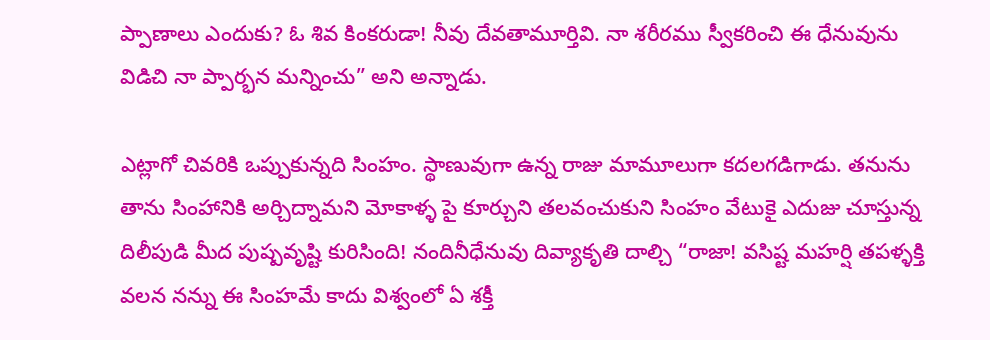ప్పాణాలు ఎందుకు? ఓ శివ కింకరుడా! నీవు దేవతామూర్తివి. నా శరీరము స్వీకరించి ఈ ధేనువును విడిచి నా ప్పార్భన మన్నించు” అని అన్నాడు.

ఎట్లాగో చివరికి ఒప్పుకున్నది సింహం. స్థాణువుగా ఉన్న రాజు మామూలుగా కదలగడిగాడు. తనును తాను సింహానికి అర్చిద్నామని మోకాళ్ళ పై కూర్చుని తలవంచుకుని సింహం వేటుకై ఎదుజు చూస్తున్న దిలీపుడి మీద పుష్పవృష్టి కురిసింది! నందినీధేనువు దివ్యాకృతి దాల్చి “రాజా! వసిష్ట మహర్షి తపళ్ళక్తి వలన నన్ను ఈ సింహమే కాదు విశ్వంలో ఏ శక్తీ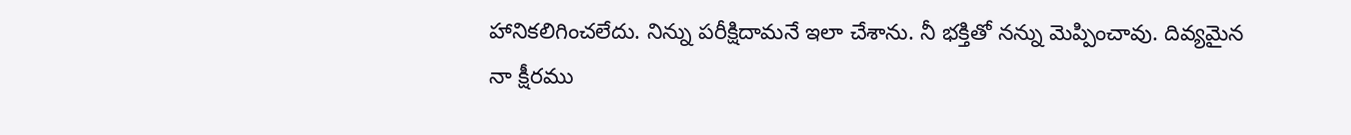హానికలిగించలేదు. నిన్ను పరీక్షిదామనే ఇలా చేశాను. నీ భక్తితో నన్ను మెప్పించావు. దివ్యమైన నా క్షీరము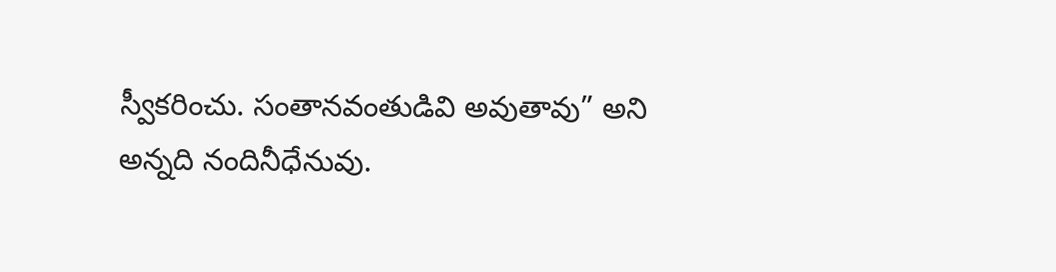స్వీకరించు. సంతానవంతుడివి అవుతావు” అని అన్నది నందినీధేనువు.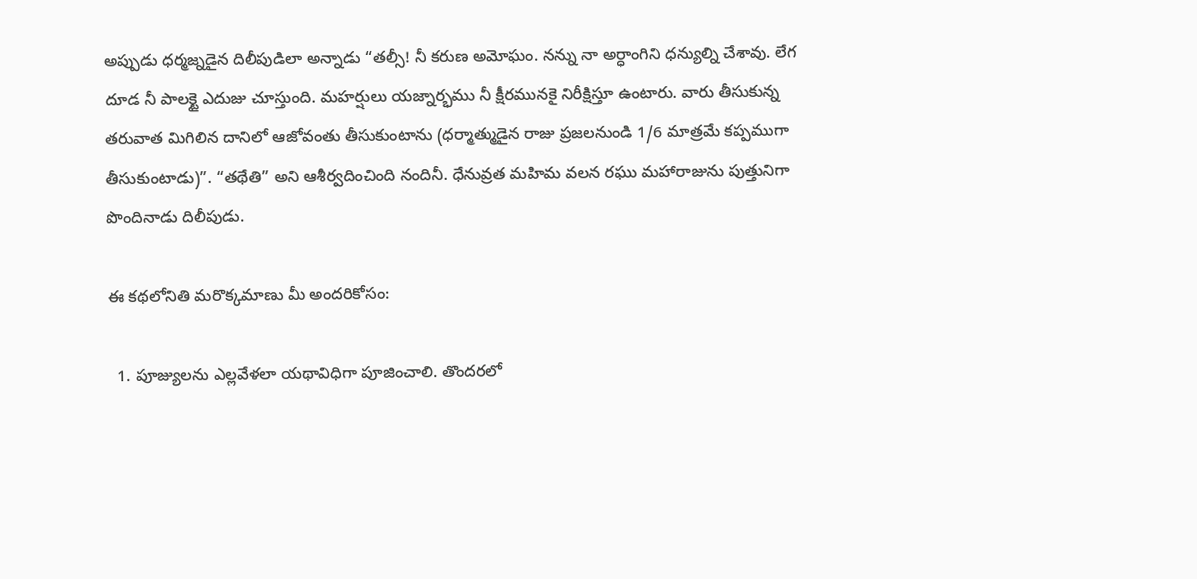అప్పుడు ధర్మజ్నడైన దిలీపుడిలా అన్నాడు “తల్సీ! నీ కరుణ అమోఘం. నన్ను నా అర్ధాంగిని ధన్యుల్ని చేశావు. లేగ దూడ నీ పాలక్టై ఎదుజు చూస్తుంది. మహర్షులు యజ్నార్భము నీ క్షీరమునకై నిరీక్షిస్తూ ఉంటారు. వారు తీసుకున్న తరువాత మిగిలిన దానిలో ఆజోవంతు తీసుకుంటాను (ధర్మాత్ముడైన రాజు ప్రజలనుండి 1/6 మాత్రమే కప్పముగా తీసుకుంటాడు)”. “తథేతి” అని ఆశీర్వదించింది నందినీ. ధేనువ్రత మహిమ వలన రఘు మహారాజును పుత్తునిగా పొందినాడు దిలీపుడు.

ఈ కథలోనితి మరొక్కమాణు మీ అందరికోసం:

  1. పూజ్యులను ఎల్లవేళలా యథావిధిగా పూజించాలి. తొందరలో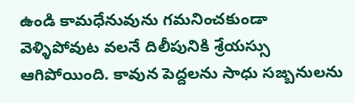ఉండి కామధేనువును గమనించకుండా వెళ్ళిపోవుట వలనే దిలీపునికి శ్రేయస్సు ఆగిపోయింది. కావున పెద్దలను సాధు సజ్బనులను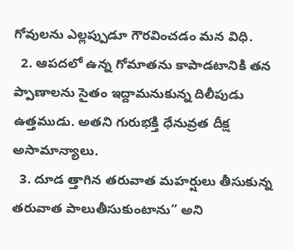గోవులను ఎల్లప్పుడూ గౌరవించడం మన విధి.
  2. ఆపదలో ఉన్న గోమాతను కాపాడటానికి తన ప్పాణాలను సైతం ఇద్దామనుకున్న దిలీపుడు ఉత్తముడు. అతని గురుభక్తి ధేనువ్రత దీక్ష అసామాన్యాలు.
  3. దూడ త్తాగిన తరువాత మహర్షులు తీసుకున్న తరువాత పాలుతీసుకుంటాను” అని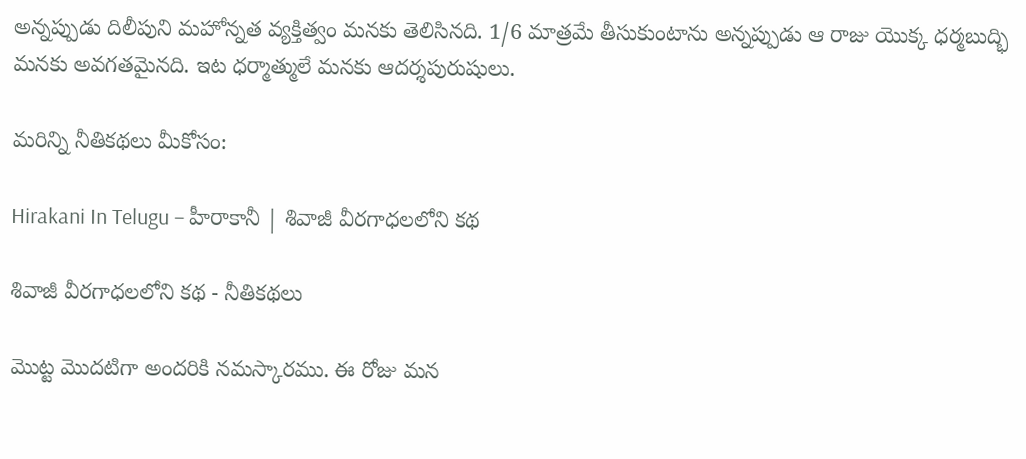అన్నప్పుడు దిలీపుని మహోన్నత వ్యక్తిత్వం మనకు తెలిసినది. 1/6 మాత్రమే తీసుకుంటాను అన్నప్పుడు ఆ రాజు యొక్క ధర్మబుద్భి మనకు అవగతమైనది. ఇట ధర్మాత్ములే మనకు ఆదర్శపురుషులు.

మరిన్ని నీతికథలు మీకోసం:

Hirakani In Telugu – హీరాకానీ | శివాజీ వీరగాధలలోని కథ

శివాజీ వీరగాధలలోని కథ - నీతికథలు

మొట్ట మొదటిగా అందరికి నమస్కారము. ఈ రోజు మన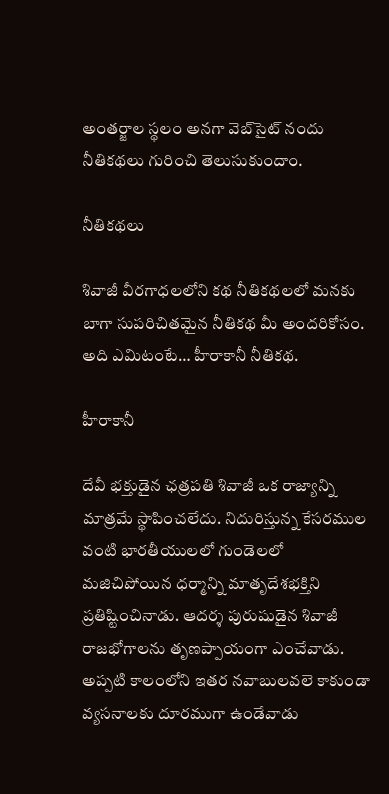అంతర్జాల స్థలం అనగా వెబ్‌సైట్ నందు నీతికథలు గురించి తెలుసుకుందాం.

నీతికథలు

శివాజీ వీరగాధలలోని కథ నీతికథలలో మనకు బాగా సుపరిచితమైన నీతికథ మీ అందరికోసం. అది ఎమిటంటే… హీరాకానీ నీతికథ.

హీరాకానీ

దేవీ భక్తుడైన ఛత్రపతి శివాజీ ఒక రాజ్యాన్ని మాత్రమే స్థాపించలేదు. నిదురిస్తున్న కేసరముల వంటి భారతీయులలో గుండెలలో మజిచిపోయిన ధర్మాన్ని మాతృదేశభక్తిని ప్రతిష్టించినాడు. ఆదర్శ పురుషుడైన శివాజీ రాజభోగాలను తృణప్పాయంగా ఎంచేవాడు. అప్పటి కాలంలోని ఇతర నవాబులవలె కాకుండా వ్యసనాలకు దూరముగా ఉండేవాడు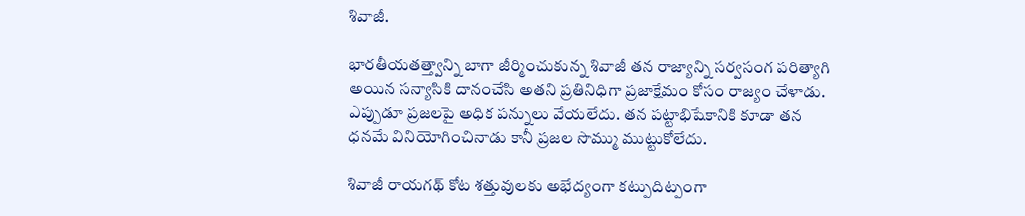శివాజీ.

భారతీయతత్త్వాన్ని బాగా జీర్మించుకున్న శివాజీ తన రాజ్యాన్ని సర్వసంగ పరిత్యాగి అయిన సన్యాసికి దానంచేసి అతని ప్రతినిధిగా ప్రజాక్షేమం కోసం రాజ్యం చేళాడు. ఎప్పుడూ ప్రజలపై అధిక పన్నులు వేయలేదు. తన పట్టాభిషేకానికి కూడా తన ధనమే వినియోగించినాడు కానీ ప్రజల సొమ్ము ముట్టుకోలేదు.

శివాజీ రాయగథ్‌ కోట శత్తువులకు అభేద్యంగా కట్పుదిట్పంగా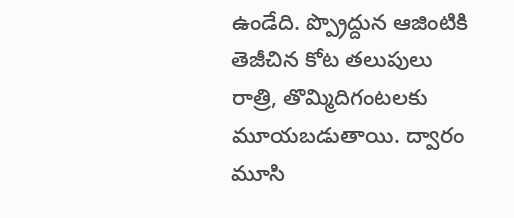ఉండేది. ప్ప్రొద్దున ఆజింటికి తెజీచిన కోట తలుపులు రాత్రి, తొమ్మిదిగంటలకు మూయబడుతాయి. ద్వారం మూసి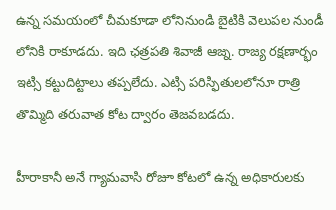ఉన్న సమయంలో చీమకూడా లోనినుండి బైటికి వెలుపల నుండీ లోనికి రాకూడదు. ఇది ఛత్రపతి శివాజీ ఆజ్న. రాజ్య రక్షణార్భం ఇట్సి కట్టుదిట్టాలు తప్పలేదు. ఎట్సి పరిస్ఫితులలోనూ రాత్రి తొమ్మిది తరువాత కోట ద్వారం తెజవబడదు.

హీరాకానీ అనే గ్యామవాసి రోజూ కోటలో ఉన్న అధికారులకు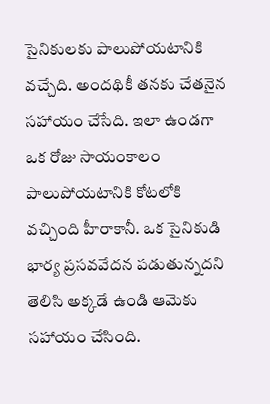సైనికులకు పాలుపోయటానికి వచ్చేది. అందథికీ తనకు చేతనైన సహాయం చేసేది. ఇలా ఉండగా ఒక రోజు సాయంకాలం పాలుపోయటానికి కోటలోకి వచ్చింది హీరాకానీ. ఒక సైనికుడి భార్య ప్రసవవేదన పడుతున్నదని తెలిసి అక్కడే ఉండి ఆమెకు సహాయం చేసింది.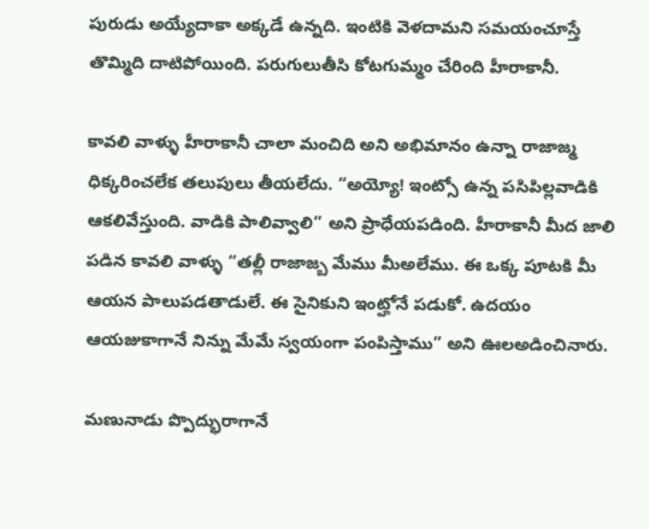పురుడు అయ్యేదాకా అక్కడే ఉన్నది. ఇంటికి వెళదామని సమయంచూస్తే తొమ్మిది దాటిపోయింది. పరుగులుతీసి కోటగుమ్మం చేరింది హీరాకానీ.

కావలి వాళ్ళు హీరాకానీ చాలా మంచిది అని అభిమానం ఉన్నా రాజాజ్మ ధిక్కరించలేక తలుపులు తీయలేదు. “అయ్యో! ఇంట్సో ఉన్న పసిపిల్లవాడికి ఆకలివేస్తుంది. వాడికి పాలివ్వాలి” అని ప్రాధేయపడింది. హీరాకానీ మీద జాలి పడిన కావలి వాళ్ళు “తల్లీ రాజాజ్బ మేము మీఅలేము. ఈ ఒక్క పూటకి మీ ఆయన పాలుపడతాడులే. ఈ సైనికుని ఇంట్హోనే పడుకో. ఉదయం ఆయజుకాగానే నిన్ను మేమే స్వయంగా పంపిస్తాము” అని ఊలఅడించినారు.

మణునాడు ప్పొద్భురాగానే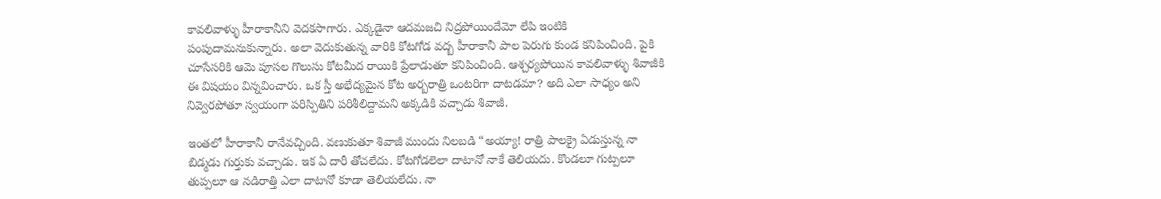కావలివాళ్ళు హీరాకానీని వెదకసాగారు. ఎక్కడైనా ఆదమజచి నిద్రపోయిందేమో లేపి ఇంటికి పంపుదామనుకున్నారు. అలా వెదుకుతున్న వారికి కోటగోడ వద్బ హీరాకానీ పాల పెరుగు కుండ కనిపించింది. పైకి చూసేసరికి ఆమె పూసల గొలుసు కోటమీద రాయికి ప్రేలాడుతూ కనిపించింది. ఆశ్చర్యపోయిన కావలివాళ్ళు శివాజీకి ఈ విషయం విన్నవించారు. ఒక స్తీ అభేద్యమైన కోట అర్బరాత్రి ఒంటరిగా దాటడమా? అది ఎలా సాధ్యం అని నివ్వెరపోతూ స్వయంగా పరిస్పితిని పరిశీలిద్దామని అక్కడికి వచ్చాడు శివాజీ.

ఇంతలో హీరాకానీ రానేవచ్చింది. వణుకుతూ శివాజీ ముందు నిలబడి “అయ్యా! రాత్రి పాలక్రై ఏడుస్తున్న నా బిడ్మడు గుర్తుకు వచ్చాడు. ఇక ఏ దారీ తోచలేదు. కోటగోడలెలా దాటానో నాకే తెలియదు. కొండలూ గుట్పలూ తుప్పలూ ఆ నడిరాత్తి ఎలా దాటానో కూడా తెలియలేదు. నా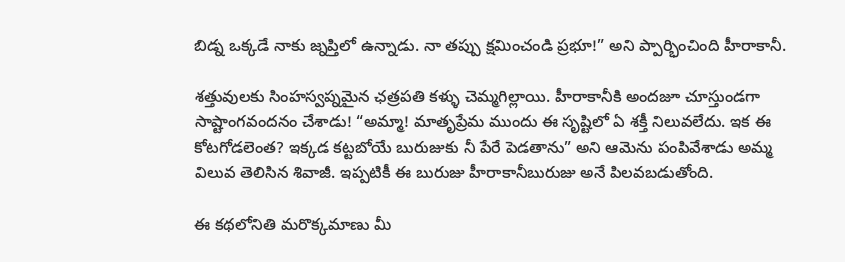బిడ్న ఒక్కడే నాకు జ్నప్తిలో ఉన్నాడు. నా తప్పు క్షమించండి ప్రభూ!” అని ప్పార్భించింది హీరాకానీ.

శత్తువులకు సింహస్వప్నమైన ఛత్రపతి కళ్ళు చెమ్మగిల్లాయి. హీరాకానీకి అందజూ చూస్తుండగా సాష్టాంగవందనం చేశాడు! “అమ్మా! మాతృప్రేమ ముందు ఈ సృష్టిలో ఏ శక్తీ నిలువలేదు. ఇక ఈ కోటగోడలెంత? ఇక్కడ కట్టబోయే బురుజుకు నీ పేరే పెడతాను” అని ఆమెను పంపివేశాడు అమ్మ విలువ తెలిసిన శివాజీ. ఇప్పటికీ ఈ బురుజు హీరాకానీబురుజు అనే పిలవబడుతోంది.

ఈ కథలోనితి మరొక్కమాణు మీ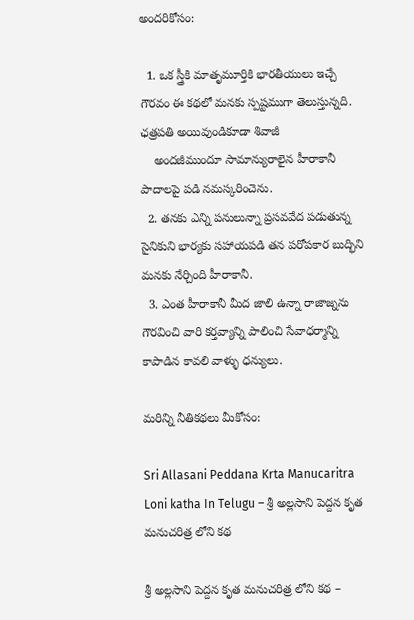అందరికోసం:

  1. ఒక స్త్రీకి మాతృమూర్తికి భారతీయులు ఇచ్చే గౌరవం ఈ కథలో మనకు స్పష్టముగా తెలుస్తున్నది. ఛత్రపతి అయివుండికూడా శివాజీ
    అందజీముందూ సామాన్యురాలైన హీరాకానీ పాదాలపై పడి నమస్కరించెను.
  2. తనకు ఎన్ని పనులున్నా ప్రసవవేద పడుతున్న సైనికుని భార్యకు సహాయపడి తన పరోపకార బుద్భిని మనకు నేర్చింది హీరాకానీ.
  3. ఎంత హీరాకానీ మీద జాలి ఉన్నా రాజాజ్నను గౌరవించి వారి కర్తవ్యాన్ని పాలించి సేవాధర్మాన్ని కాపాడిన కావలి వాళ్ళు ధన్యులు.

మరిన్ని నీతికథలు మీకోసం:

Sri Allasani Peddana Krta Manucaritra Loni katha In Telugu – శ్రీ అల్లసాని పెద్దన కృత మనుచరిత్ర లోని కథ

శ్రీ అల్లసాని పెద్దన కృత మనుచరిత్ర లోని కథ –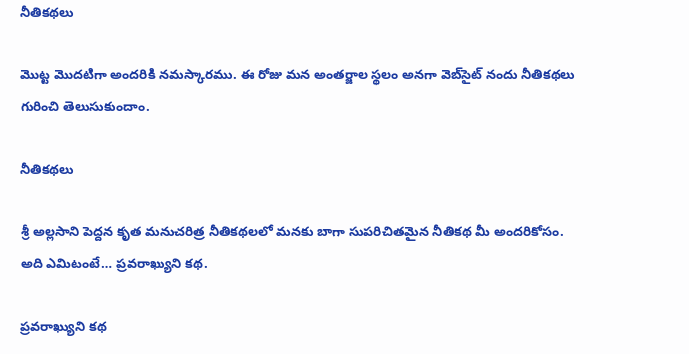నీతికథలు

మొట్ట మొదటిగా అందరికి నమస్కారము. ఈ రోజు మన అంతర్జాల స్థలం అనగా వెబ్‌సైట్ నందు నీతికథలు గురించి తెలుసుకుందాం.

నీతికథలు

శ్రీ అల్లసాని పెద్దన కృత మనుచరిత్ర నీతికథలలో మనకు బాగా సుపరిచితమైన నీతికథ మీ అందరికోసం. అది ఎమిటంటే… ప్రవరాఖ్యుని కథ.

ప్రవరాఖ్యుని కథ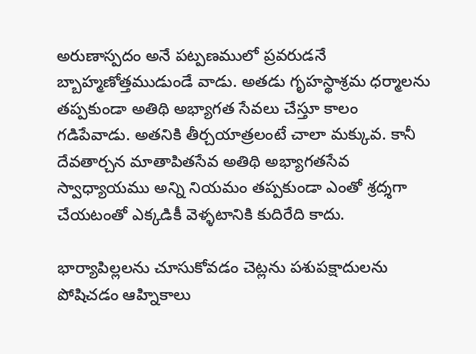అరుణాస్పదం అనే పట్పణములో ప్రవరుడనే బ్బాహ్మణోత్తముడుండే వాడు. అతడు గృహస్థాశ్రమ ధర్మాలను తప్పకుండా అతిథి అభ్యాగత సేవలు చేస్తూ కాలం గడిపేవాడు. అతనికి తీర్చయాత్రలంటే చాలా మక్కువ. కానీ దేవతార్చన మాతాపితసేవ అతిథి అభ్యాగతసేవ స్వాధ్యాయము అన్ని నియమం తప్పకుండా ఎంతో శ్రద్శగా చేయటంతో ఎక్కడికీ వెళ్ళటానికి కుదిరేది కాదు.

భార్యాపిల్లలను చూసుకోవడం చెట్లను పశుపక్షాదులను పోషిచడం ఆహ్నికాలు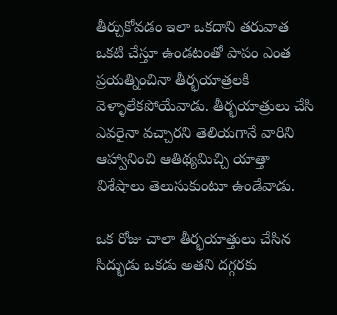తీర్చుకోవడం ఇలా ఒకదాని తరువాత ఒకటి చేస్తూ ఉండటంతో పాపం ఎంత ప్రయత్నించినా తీర్భయాత్రలకి వెళ్ళాలేకపోయేవాడు. తీర్భయాత్రులు చేసి ఎవరైనా వచ్చారని తెలియగానే వారిని ఆహ్వానించి ఆతిథ్యమిచ్చి యాత్తా విశేషాలు తెలుసుకుంటూ ఉండేవాడు.

ఒక రోజు చాలా తీర్భయాత్తులు చేసిన సిద్భుడు ఒకడు అతని దగ్గరకు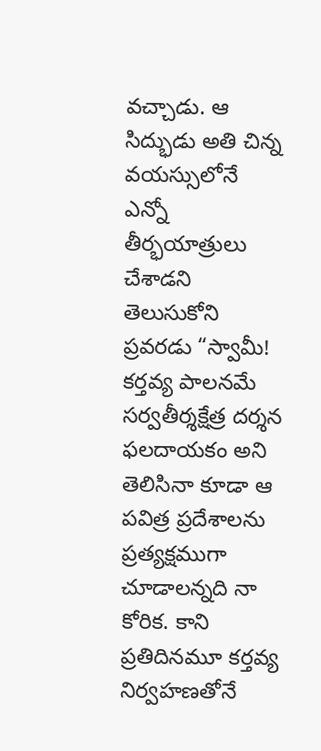వచ్చాడు. ఆ సిద్భుడు అతి చిన్న వయస్సులోనే ఎన్నో తీర్భయాత్రులు చేశాడని తెలుసుకోని ప్రవరడు “స్వామీ! కర్తవ్య పాలనమే సర్వతీర్శక్షేత్ర దర్శన ఫలదాయకం అని తెలిసినా కూడా ఆ పవిత్ర ప్రదేశాలను ప్రత్యక్షముగా చూడాలన్నది నా కోరిక. కాని ప్రతిదినమూ కర్తవ్య నిర్వహణతోనే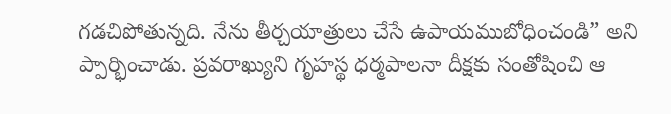గడచిపోతున్నది. నేను తీర్చయాత్రులు చేసే ఉపాయముబోధించండి” అని ప్పార్భించాడు. ప్రవరాఖ్యుని గృహస్థ ధర్మపాలనా దీక్షకు సంతోషించి ఆ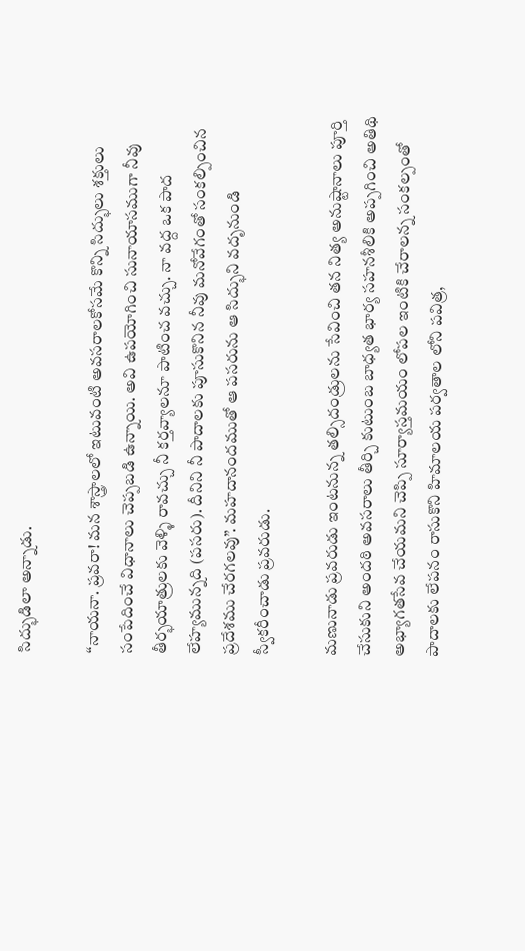సిద్భుడిలా అన్నాడు.

“నాయనా. ప్రవరా! మన శాస్త్రాలలో ఇటువంటి అవసరాలకోసమే కొన్ని సిద్భులు శక్తులు సంపేదించే విధానాలు చెప్పబడి ఉన్నాయి. అవి ఉపయోగించి సునాయాసముగా నీవు తీర్భయాత్రులకు వెళ్ళి రావచ్చు నీ కర్తవ్యాలనూ పాటించ వచ్చు. నా వద్ద ఒక పాద లేహ్యమున్నది (పసరు). దీనిని నీ పాదాలకు పూసుకొనిన నీవు మనోవేగంతో సంకల్పించిన ప్రదేశము చేరగలవు”. మహదానందముతో ఆ పసరును ఆ సిద్భుని వదృనుండి స్వీకరీంచాడు ప్రవరుడు.

మణునాడు ప్రవరుడు ఇంటనున్న తల్సిదండ్రులను సేవించి తన నిత్య అనుష్టానాలు పూర్తి చేసుకుని అందఠి అవసరాలు తీర్చి కుటుంబ బాధ్యత భార్య సహనశీలికి అప్పగించి అతిథి అభ్యాగతసేవ చేయమని చెప్పి సూర్యాస్తమయం లోపల ఇంటికి చేరాలన్న సంకల్పంతో పాదాలకు లేపనం రాసుకొని హిమాలయ పర్వతాల లోని పవిత్ర,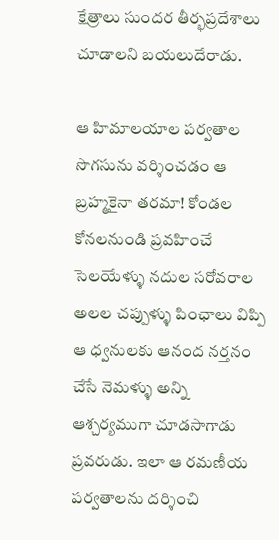క్షేత్రాలు సుందర తీర్భప్రదేశాలు చూడాలని బయలుదేరాడు.

ఆ హిమాలయాల పర్వతాల సొగసును వర్శించడం ఆ బ్రహ్మకైనా తరమా! కోండల కోనలనుండి ప్రవహించే సెలయేళ్ళు నదుల సరోవరాల అలల చప్పుళ్ళు పింఛాలు విప్పి ఆ ధ్వనులకు ఆనంద నర్తనం చేసే నెమళ్ళు అన్ని ఆశ్చర్యముగా చూడసాగాడు ప్రవరుడు. ఇలా ఆ రమణీయ పర్వతాలను దర్శించి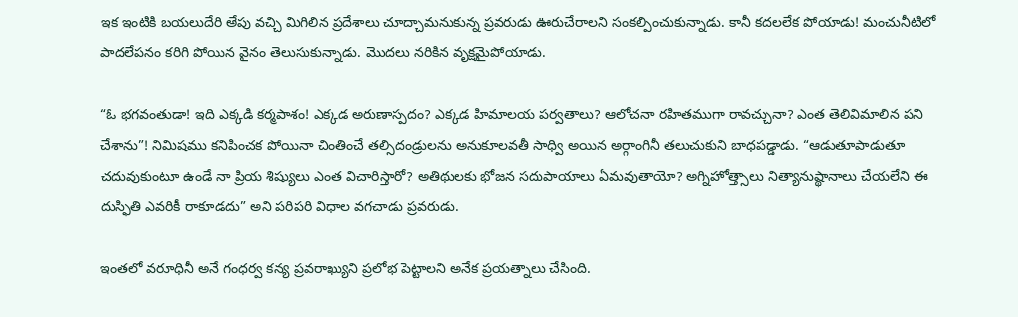ఇక ఇంటికి బయలుదేరి అేపు వచ్చి మిగిలిన ప్రదేశాలు చూద్చామనుకున్న ప్రవరుడు ఊరుచేరాలని సంకల్పించుకున్నాడు. కానీ కదలలేక పోయాడు! మంచునీటిలో పాదలేపనం కరిగి పోయిన వైనం తెలుసుకున్నాడు. మొదలు నరికిన వృక్షమైపోయాడు.

“ఓ భగవంతుడా! ఇది ఎక్కడి కర్మపాశం! ఎక్కడ అరుణాస్పదం? ఎక్కడ హిమాలయ పర్వతాలు? ఆలోచనా రహితముగా రావచ్చునా? ఎంత తెలివిమాలిన పని చేశాను”! నిమిషము కనిపించక పోయినా చింతించే తల్సిదండ్రులను అనుకూలవతీ సాధ్వి అయిన అర్గాంగినీ తలుచుకుని బాధపడ్డాడు. “ఆడుతూపాడుతూ చదువుకుంటూ ఉండే నా ప్రియ శిష్యులు ఎంత విచారిస్తారో? అతిథులకు భోజన సదుపాయాలు ఏమవుతాయో? అగ్నిహోత్త్సాలు నిత్యానుష్థానాలు చేయలేని ఈ దుస్ఫితి ఎవరికీ రాకూడదు” అని పరిపరి విధాల వగచాడు ప్రవరుడు.

ఇంతలో వరూధినీ అనే గంధర్వ కన్య ప్రవరాఖ్యుని ప్రలోభ పెట్టాలని అనేక ప్రయత్నాలు చేసింది.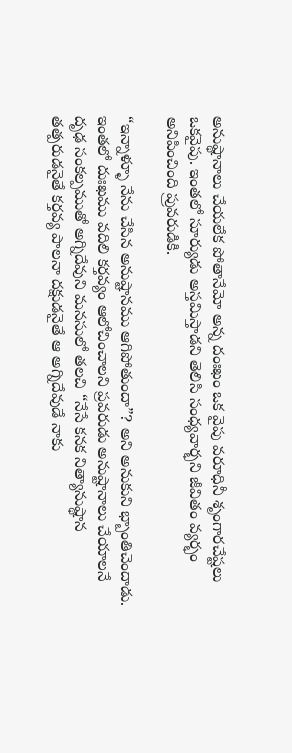అనుష్థానాలు చేయలేక పోతానేమో అన్న దంఃఖం ఒక వైపు వరూధినీ శృంగారచేష్టలు ఒకవైపు. ఇంతలో సూర్యుడు అస్తమిస్తాడని తెలిసి సంధ్యవార్భని జీవితం వ్యర్భం అనిపించింది ప్రువరుడికి.

“ఇన్నాళ్ళూ నేను చేసిన అనుష్టానము ఆగిపోతుందా”? అని అనుకుని భ్బాంతిచెందాడు. ఇంతలో దుఃఖము వదిలి కర్తవ్యం ఆలోచించాలని ప్రవరుడు అనుష్టానాలు చేయాలనే దృఢ సంకల్పముతో అగ్నిదేవుని మనసులో తలచి “నేసే కనక నిత్యానుష్థాన తత్పరుడనైతే కర్తవ్య పాలనా దక్షుడనైతే ఆ అగ్నిదేవుడే నాకు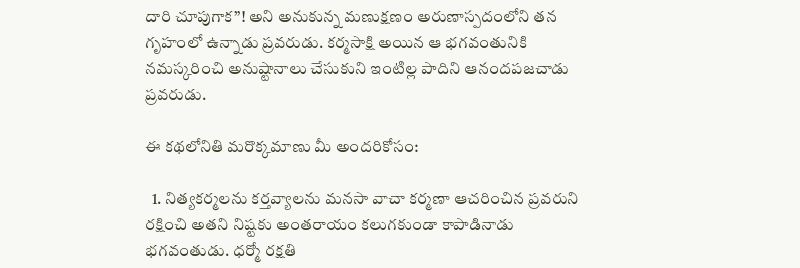దారి చూపుగాక”! అని అనుకున్న మణుక్షణం అరుణాస్పదంలోని తన గృహంలో ఉన్నాడు ప్రవరుడు. కర్మసాక్షి అయిన ఆ భగవంతునికి నమస్కరించి అనుష్టానాలు చేసుకుని ఇంటిల్ల పాదిని ఆనందపజచాడు ప్రవరుడు.

ఈ కథలోనితి మరొక్కమాణు మీ అందరికోసం:

  1. నిత్యకర్మలను కర్తవ్యాలను మనసా వాచా కర్మణా ఆచరించిన ప్రవరుని రక్షించి అతని నిష్టకు అంతరాయం కలుగకుండా కాపాడినాడు భగవంతుడు. ధర్మో రక్షతి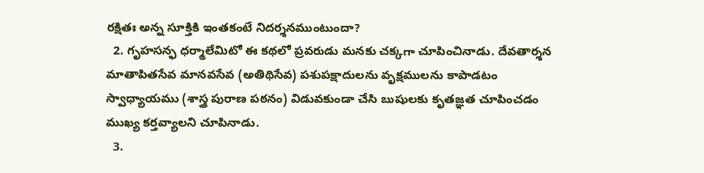రక్షితః అన్న సూక్తికి ఇంతకంటే నిదర్శనముంటుందా?
  2. గృహసన్ఫ ధర్మాలేమిటో ఈ కథలో ప్రవరుడు మనకు చక్కగా చూపించినాడు. దేవతార్శన మాతాపితసేవ మానవసేవ (అతిథిసేవ) పశుపక్షాదులను వృక్షములను కాపాడటం స్వాధ్యాయము (శాస్త్ర పురాణ పఠనం) విడువకుండా చేసి బుషులకు కృతజ్ఞత చూపించడం ముఖ్య కర్తవ్యాలని చూపినాడు.
  3.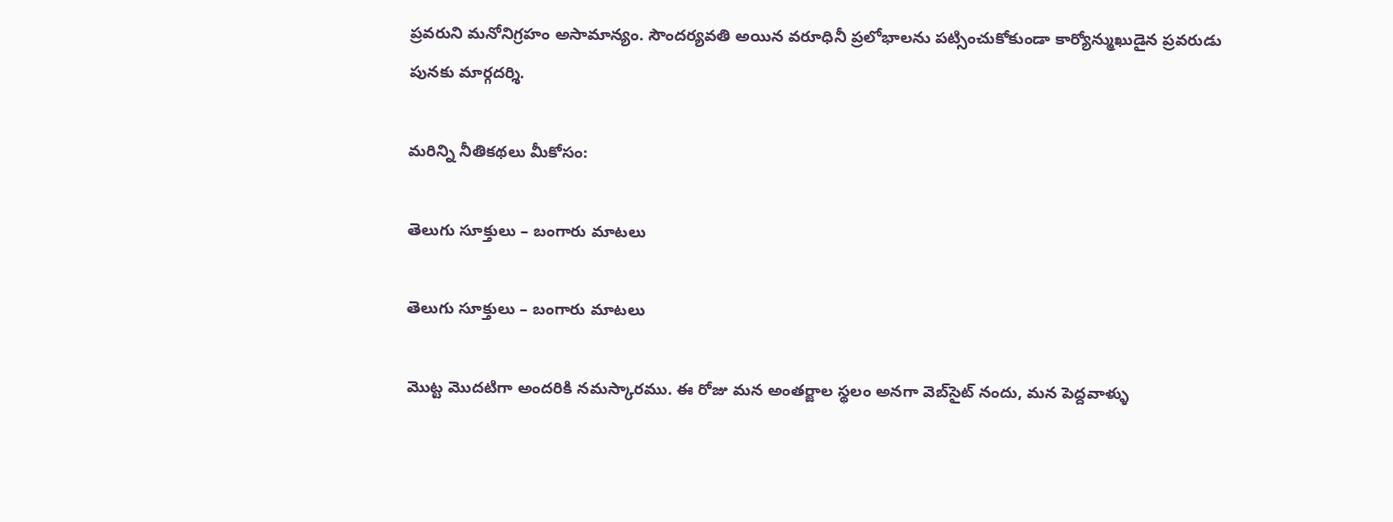ప్రవరుని మనోనిగ్రహం అసామాన్యం. సౌందర్యవతి అయిన వరూధినీ ప్రలోభాలను పట్సించుకోకుండా కార్యోన్ముఖుడైన ప్రవరుడు పునకు మార్గదర్శి.

మరిన్ని నీతికథలు మీకోసం:

తెలుగు సూక్తులు – బంగారు మాటలు

తెలుగు సూక్తులు – బంగారు మాటలు

మొట్ట మొదటిగా అందరికి నమస్కారము. ఈ రోజు మన అంతర్జాల స్థలం అనగా వెబ్‌సైట్ నందు, మన పెద్దవాళ్ళు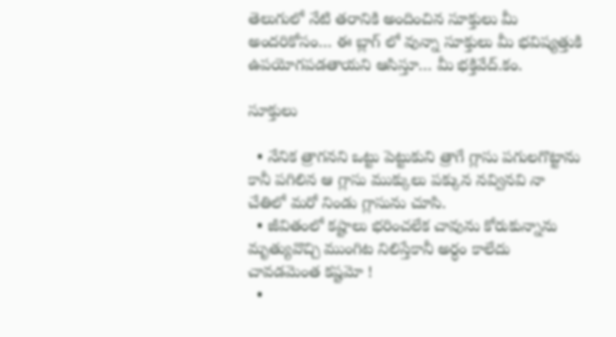తెలుగులో నేటి తరానికి అందించిన సూక్తులు మీ అందరికోసం… ఈ బ్లాగ్ లో వున్నా సూక్తులు మీ భవిష్యత్తుకి ఉపయోగపడతాయని ఆసిస్తూ… మీ భక్తివేద్.కం.

సూక్తులు

  • నేనిక త్రాగనని ఒట్టు పెట్టుకుని త్రాగే గ్లాసు పగులగొట్టాను కానీ పగిలిన ఆ గ్లాసు ముక్కులు పక్కున నవ్వినవి నా చేతిలో మరో నిండు గ్లాసును చూసి.
  • జీవితంలో కష్టాలు భరించలేక చావును కోరుకున్నాను మృత్యువొచ్చి ముంగిట నిలిస్తేకానీ అర్ధం కాలేదు చావడమెంత కష్టమో !
  •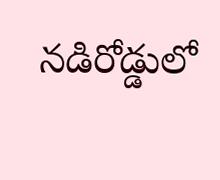నడిరోడ్డులో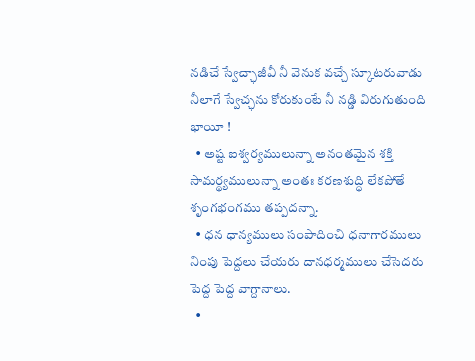నడిచే స్వేచ్ఛాజీవీ నీ వెనుక వచ్చే స్కూటరువాడు నీలాగే స్వేచ్ఛను కోరుకుంటే నీ నడ్డి విరుగుతుంది భాయీ !
  • అష్ట ఐశ్వర్యములున్నా అనంతమైన శక్తి సామర్థ్యములున్నా అంతః కరణశుద్ధి లేకపోతే శృంగభంగము తప్పదన్నా.
  • ధన ధాన్యములు సంపాదించి ధనాగారములు నింపు పెద్దలు చేయరు దానధర్మములు చేసెదరు పెద్ద పెద్ద వాగ్దానాలు.
  •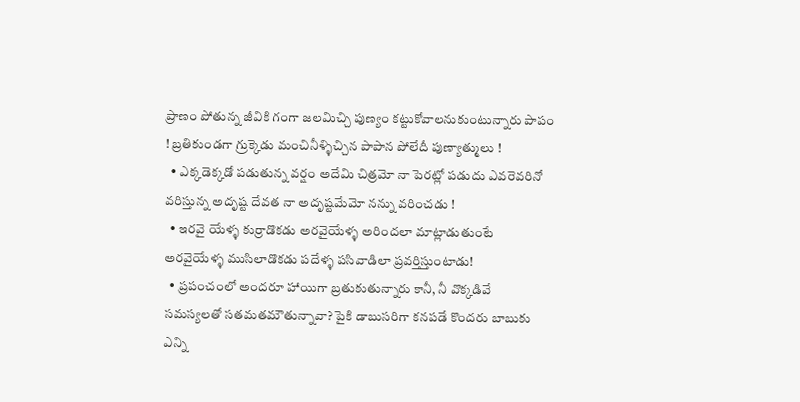ప్రాణం పోతున్న జీవికి గంగా జలమిచ్చి పుణ్యం కట్టుకోవాలనుకుంటున్నారు పాపం ! బ్రతికుండగా గ్రుక్కెడు మంచినీళ్ళిచ్చిన పాపాన పోలేదీ పుణ్యాత్ములు !
  • ఎక్కడెక్కడో పడుతున్న వర్షం అదేమి చిత్రమో నా పెరట్లో పడుదు ఎవరెవరినో వరిస్తున్న అదృష్ట దేవత నా అదృష్టమేమో నన్ను వరించడు !
  • ఇరవై యేళ్ళ కుర్రాడొకడు అరవైయేళ్ళ అరిందలా మాట్లాడుతుంటే అరవైయేళ్ళ ముసిలాడొకడు పదేళ్ళ పసివాడిలా ప్రవర్తిస్తుంటాడు!
  • ప్రపంచంలో అందరూ హాయిగా బ్రతుకుతున్నారు కానీ, నీ వొక్కడివే సమస్యలతో సతమతమౌతున్నావా? పైకి డాబుసరిగా కనపడే కొందరు బాబుకు ఎన్ని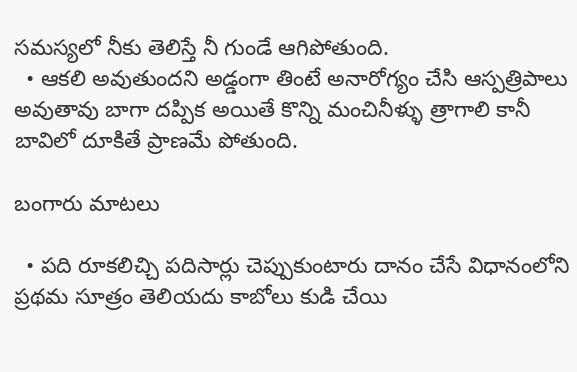సమస్యలో నీకు తెలిస్తే నీ గుండే ఆగిపోతుంది.
  • ఆకలి అవుతుందని అడ్డంగా తింటే అనారోగ్యం చేసి ఆస్పత్రిపాలు అవుతావు బాగా దప్పిక అయితే కొన్ని మంచినీళ్ళు త్రాగాలి కానీ బావిలో దూకితే ప్రాణమే పోతుంది.

బంగారు మాటలు

  • పది రూకలిచ్చి పదిసార్లు చెప్పుకుంటారు దానం చేసే విధానంలోని ప్రథమ సూత్రం తెలియదు కాబోలు కుడి చేయి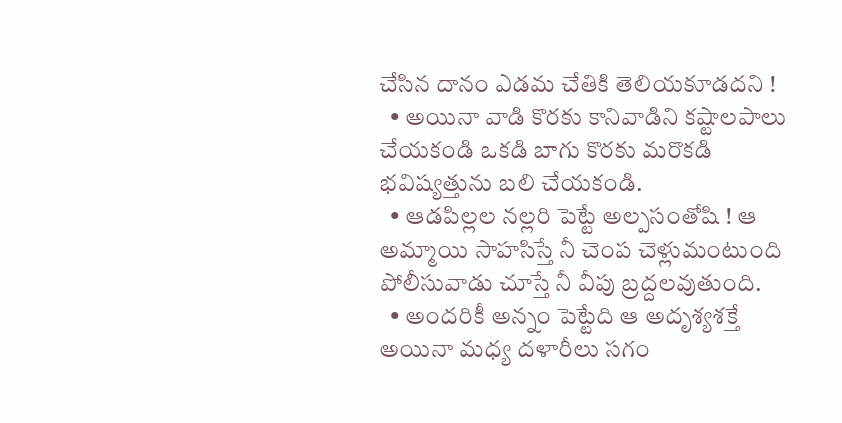చేసిన దానం ఎడమ చేతికి తెలియకూడదని !
  • అయినా వాడి కొరకు కానివాడిని కష్టాలపాలు చేయకండి ఒకడి బాగు కొరకు మరొకడి భవిష్యత్తును బలి చేయకండి.
  • ఆడపిల్లల నల్లరి పెట్టే అల్పసంతోషి ! ఆ అమ్మాయి సాహసిస్తే నీ చెంప చెళ్లుమంటుంది పోలీసువాడు చూస్తే నీ వీపు బ్రద్దలవుతుంది.
  • అందరికీ అన్నం పెట్టేది ఆ అదృశ్యశక్తే అయినా మధ్య దళారీలు సగం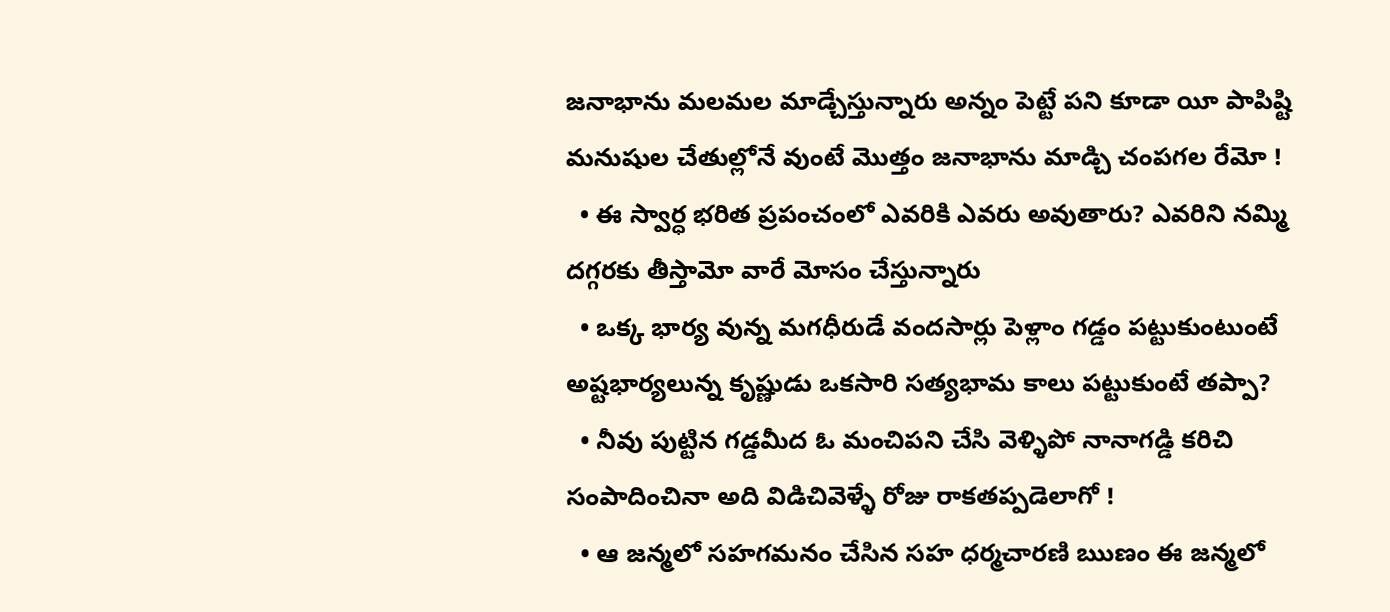జనాభాను మలమల మాడ్చేస్తున్నారు అన్నం పెట్టే పని కూడా యీ పాపిష్టి మనుషుల చేతుల్లోనే వుంటే మొత్తం జనాభాను మాడ్చి చంపగల రేమో !
  • ఈ స్వార్ధ భరిత ప్రపంచంలో ఎవరికి ఎవరు అవుతారు? ఎవరిని నమ్మి దగ్గరకు తీస్తామో వారే మోసం చేస్తున్నారు
  • ఒక్క భార్య వున్న మగధీరుడే వందసార్లు పెళ్లాం గడ్డం పట్టుకుంటుంటే అష్టభార్యలున్న కృష్ణుడు ఒకసారి సత్యభామ కాలు పట్టుకుంటే తప్పా?
  • నీవు పుట్టిన గడ్డమీద ఓ మంచిపని చేసి వెళ్ళిపో నానాగడ్డి కరిచి సంపాదించినా అది విడిచివెళ్ళే రోజు రాకతప్పడెలాగో !
  • ఆ జన్మలో సహగమనం చేసిన సహ ధర్మచారణి ఋణం ఈ జన్మలో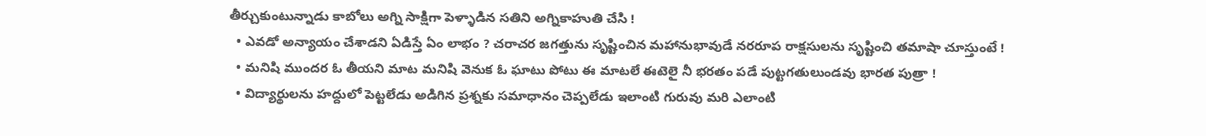తీర్చుకుంటున్నాడు కాబోలు అగ్ని సాక్షిగా పెళ్ళాడిన సతిని అగ్నికాహుతి చేసి !
  • ఎవడో అన్యాయం చేశాడని ఏడిస్తే ఏం లాభం ? చరాచర జగత్తును సృష్టించిన మహానుభావుడే నరరూప రాక్షసులను సృష్టించి తమాషా చూస్తుంటే !
  • మనిషి ముందర ఓ తీయని మాట మనిషి వెనుక ఓ ఘాటు పోటు ఈ మాటలే ఈటెలై నీ భరతం పడే పుట్టగతులుండవు భారత పుత్రా !
  • విద్యార్థులను హద్దులో పెట్టలేడు అడిగిన ప్రశ్నకు సమాధానం చెప్పలేడు ఇలాంటి గురువు మరి ఎలాంటి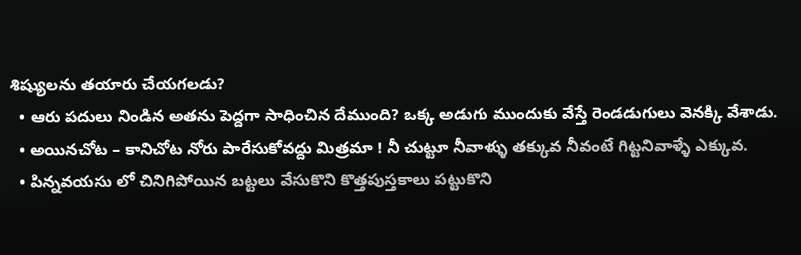శిష్యులను తయారు చేయగలడు?
  • ఆరు పదులు నిండిన అతను పెద్దగా సాధించిన దేముంది? ఒక్క అడుగు ముందుకు వేస్తే రెండడుగులు వెనక్కి వేశాడు.
  • అయినచోట – కానిచోట నోరు పారేసుకోవద్దు మిత్రమా ! నీ చుట్టూ నీవాళ్ళు తక్కువ నీవంటే గిట్టనివాళ్ళే ఎక్కువ.
  • పిన్నవయసు లో చినిగిపోయిన బట్టలు వేసుకొని కొత్తపుస్తకాలు పట్టుకొని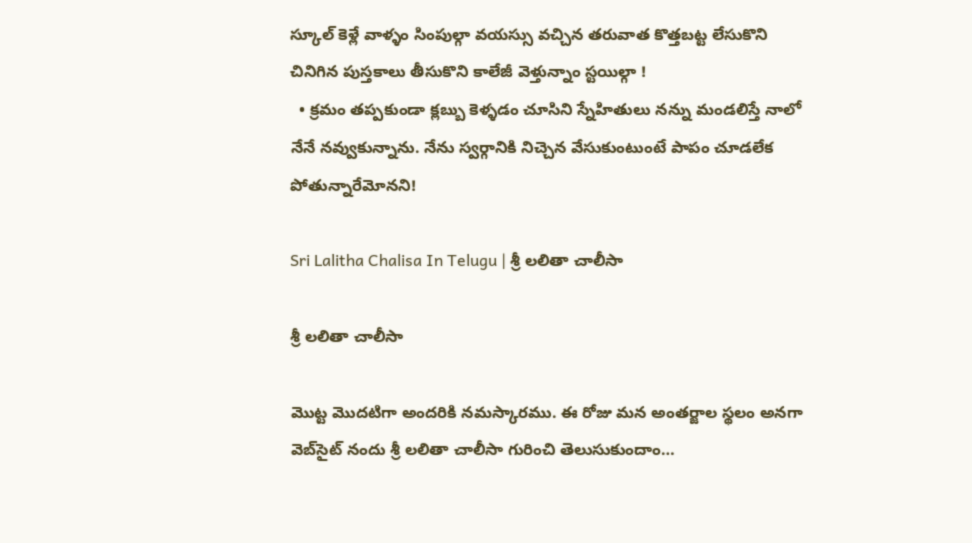స్కూల్ కెళ్లే వాళ్ళం సింపుల్గా వయస్సు వచ్చిన తరువాత కొత్తబట్ట లేసుకొని చినిగిన పుస్తకాలు తీసుకొని కాలేజీ వెళ్తున్నాం స్టయిల్గా !
  • క్రమం తప్పకుండా క్లబ్బు కెళ్ళడం చూసిని స్నేహితులు నన్ను మండలిస్తే నాలో నేనే నవ్వుకున్నాను. నేను స్వర్గానికి నిచ్చెన వేసుకుంటుంటే పాపం చూడలేక పోతున్నారేమోనని!

Sri Lalitha Chalisa In Telugu | శ్రీ లలితా చాలీసా

శ్రీ లలితా చాలీసా

మొట్ట మొదటిగా అందరికి నమస్కారము. ఈ రోజు మన అంతర్జాల స్థలం అనగా వెబ్‌సైట్ నందు శ్రీ లలితా చాలీసా గురించి తెలుసుకుందాం…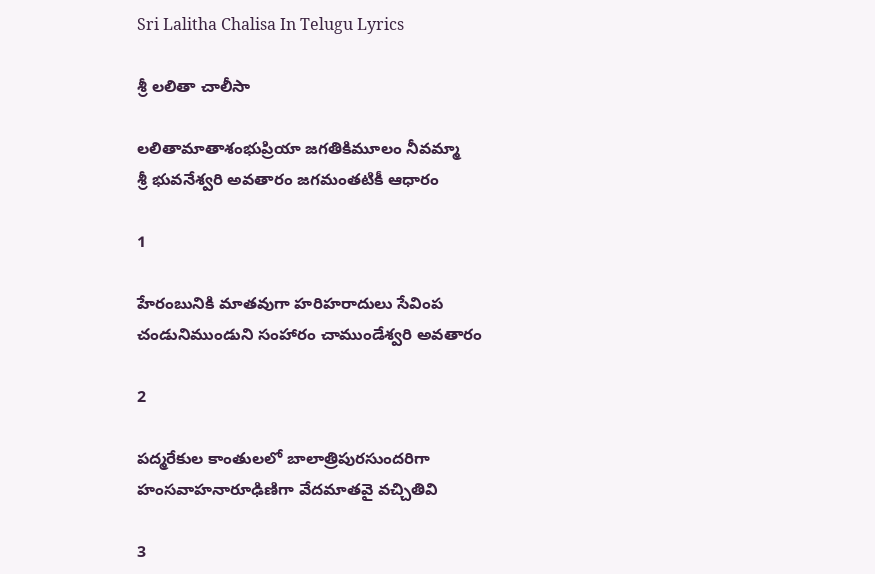Sri Lalitha Chalisa In Telugu Lyrics

శ్రీ లలితా చాలీసా

లలితామాతాశంభుప్రియా జగతికిమూలం నీవమ్మా
శ్రీ భువనేశ్వరి అవతారం జగమంతటికీ ఆధారం

1

హేరంబునికి మాతవుగా హరిహరాదులు సేవింప
చండునిముండుని సంహారం చాముండేశ్వరి అవతారం

2

పద్మరేకుల కాంతులలో బాలాత్రిపురసుందరిగా
హంసవాహనారూఢిణిగా వేదమాతవై వచ్చితివి

3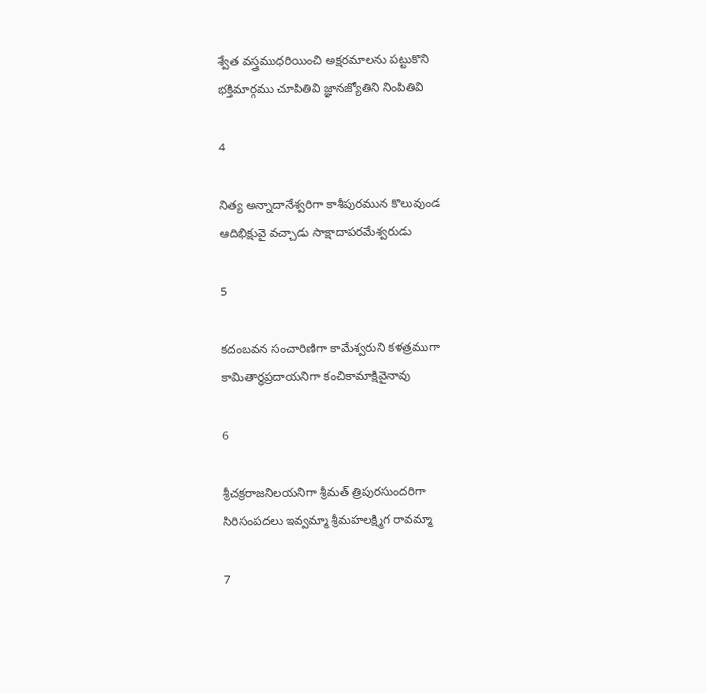శ్వేత వస్త్రముధరియించి అక్షరమాలను పట్టుకొని
భక్తిమార్గము చూపితివి జ్ఞానజ్యోతిని నింపితివి

4

నిత్య అన్నాదానేశ్వరిగా కాశీపురమున కొలువుండ
ఆదిభిక్షువై వచ్చాడు సాక్షాదాపరమేశ్వరుడు

5

కదంబవన సంచారిణిగా కామేశ్వరుని కళత్రముగా
కామితార్ధప్రదాయనిగా కంచికామాక్షివైనావు

6

శ్రీచక్రరాజనిలయనిగా శ్రీమత్ త్రిపురసుందరిగా
సిరిసంపదలు ఇవ్వమ్మా శ్రీమహలక్ష్మిగ రావమ్మా

7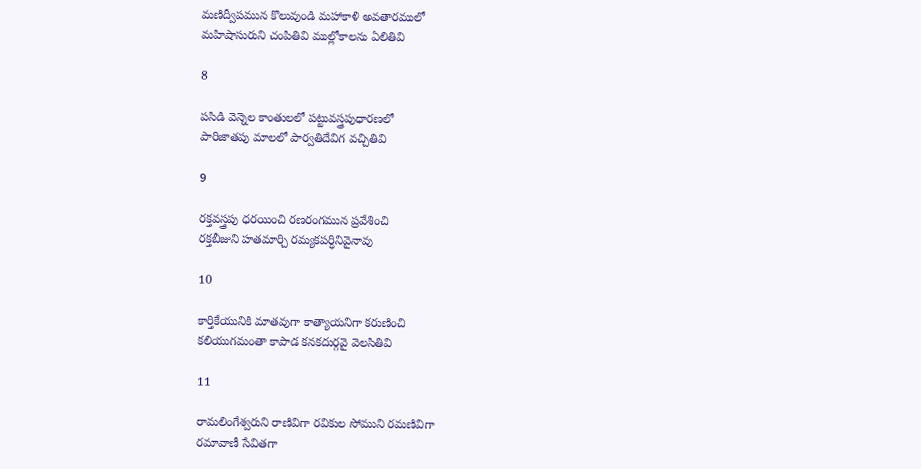మణిద్వీపమున కొలువుండి మహాకాళి అవతారములో
మహిషాసురుని చంపితివి ముల్లోకాలను ఏలితివి

8

పసిడి వెన్నెల కాంతులలో పట్టువస్త్రపుధారణలో
పారిజాతపు మాలలో పార్వతిదేవిగ వచ్చితివి

9

రక్తవస్త్రపు ధరయించి రణరంగమున ప్రవేశించి
రక్తబీజుని హతమార్చి రమ్యకపర్ధినివైనావు

10

కార్తికేయునికి మాతవుగా కాత్యాయనిగా కరుణించి
కలియుగమంతా కాపాడ కనకదుర్గవై వెలసితివి

11

రామలింగేశ్వరుని రాణివిగా రవికుల సోముని రమణివిగా
రమావాణీ సేవితగా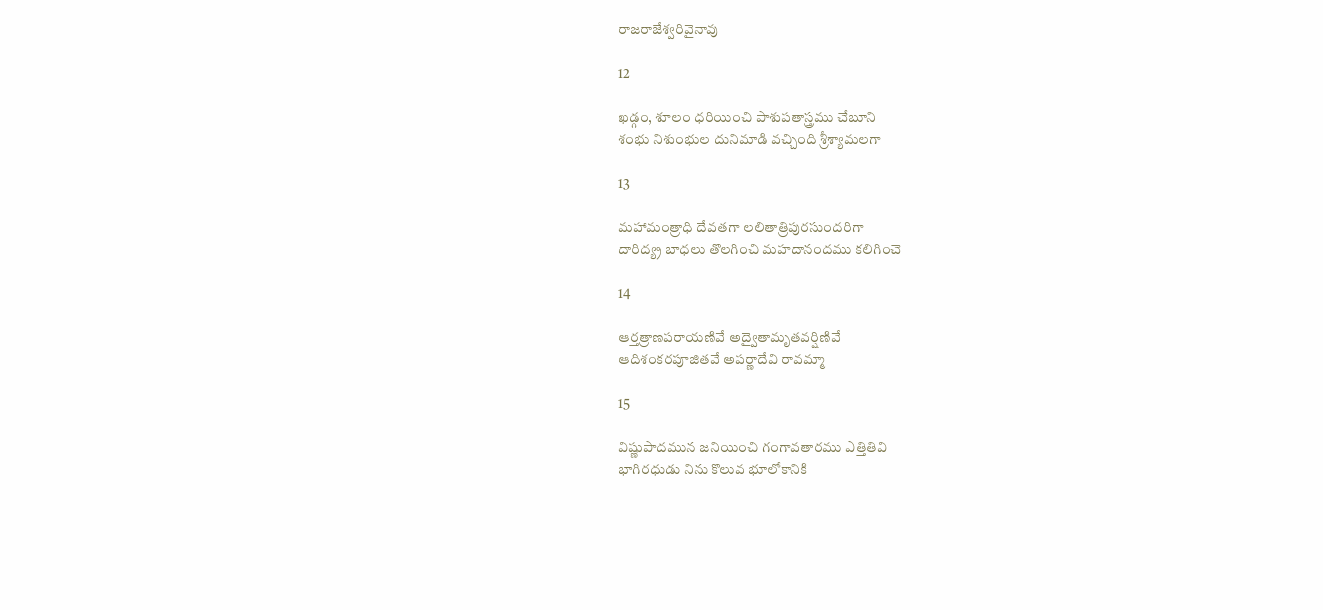రాజరాజేశ్వరివైనావు

12

ఖడ్గం, శూలం ధరియించి పాశుపతాస్త్రము చేబూని
శంభు నిశుంభుల దునిమాడి వచ్చింది శ్రీశ్యామలగా

13

మహామంత్రాధి దేవతగా లలితాత్రిపురసుందరిగా
దారిద్య్ర బాధలు తొలగించి మహదానందము కలిగించె

14

ఆర్తత్రాణపరాయణివే అద్వైతామృతవర్షిణివే
ఆదిశంకరపూజితవే అపర్ణాదేవి రావమ్మా

15

విష్ణుపాదమున జనియించి గంగావతారము ఎత్తితివి
భాగిరధుడు నిను కొలువ భూలోకానికి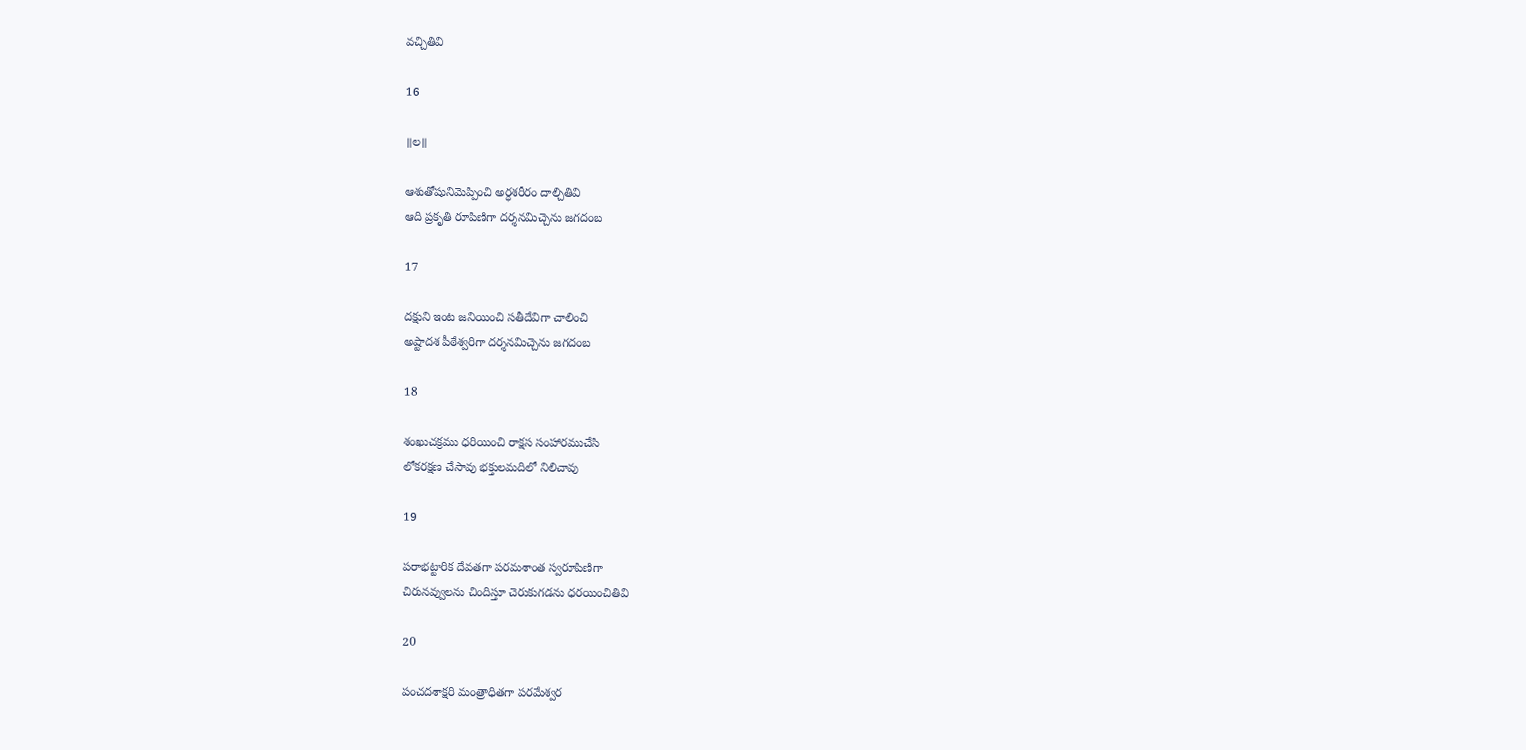వచ్చితివి

16

॥ల॥

ఆశుతోషునిమెప్పించి అర్ధశరీరం దాల్చితివి
ఆది ప్రకృతి రూపిణిగా దర్శనమిచ్చెను జగదంబ

17

దక్షుని ఇంట జనియించి సతీదేవిగా చాలించి
అష్టాదశ పీఠేశ్వరిగా దర్శనమిచ్చెను జగదంబ

18

శంఖుచక్రము ధరియించి రాక్షస సంహారముచేసి
లోకరక్షణ చేసావు భక్తులమదిలో నిలిచావు

19

పరాభట్టారిక దేవతగా పరమశాంత స్వరూపిణిగా
చిరునవ్వులను చిందిస్తూ చెరుకుగడను ధరయించితివి

20

పంచదశాక్షరి మంత్రాధితగా పరమేశ్వర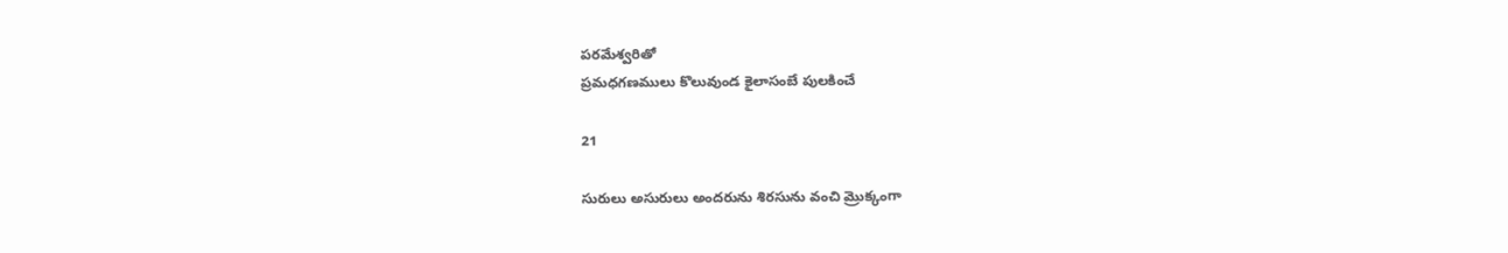పరమేశ్వరితో
ప్రమధగణములు కొలువుండ కైలాసంబే పులకించే

21

సురులు అసురులు అందరును శిరసును వంచి మ్రొక్కంగా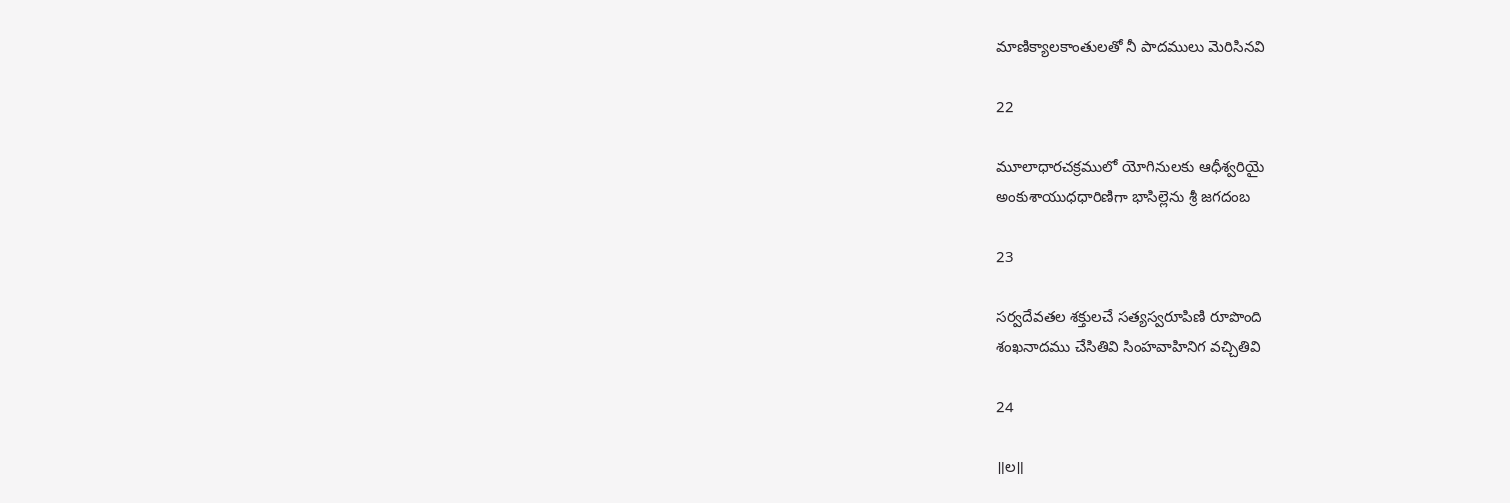మాణిక్యాలకాంతులతో నీ పాదములు మెరిసినవి

22

మూలాధారచక్రములో యోగినులకు ఆధీశ్వరియై
అంకుశాయుధధారిణిగా భాసిల్లెను శ్రీ జగదంబ

23

సర్వదేవతల శక్తులచే సత్యస్వరూపిణి రూపొంది
శంఖనాదము చేసితివి సింహవాహినిగ వచ్చితివి

24

॥ల॥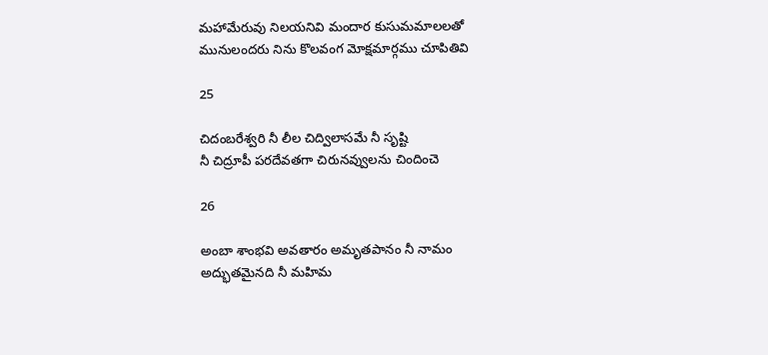మహామేరువు నిలయనివి మందార కుసుమమాలలతో
మునులందరు నిను కొలవంగ మోక్షమార్గము చూపితివి

25

చిదంబరేశ్వరి నీ లీల చిద్విలాసమే నీ సృష్టి
నీ చిద్రూపీ పరదేవతగా చిరునవ్వులను చిందించె

26

అంబా శాంభవి అవతారం అమృతపానం నీ నామం
అద్భుతమైనది నీ మహిమ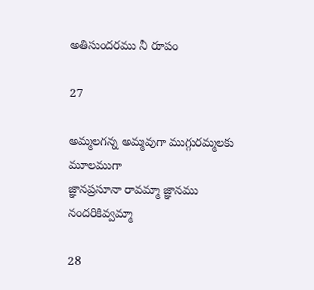అతిసుందరము నీ రూపం

27

అమ్మలగన్న అమ్మవుగా ముగ్గురమ్మలకు మూలముగా
జ్ఞానప్రసూనా రావమ్మా జ్ఞానము నందరికివ్వమ్మా

28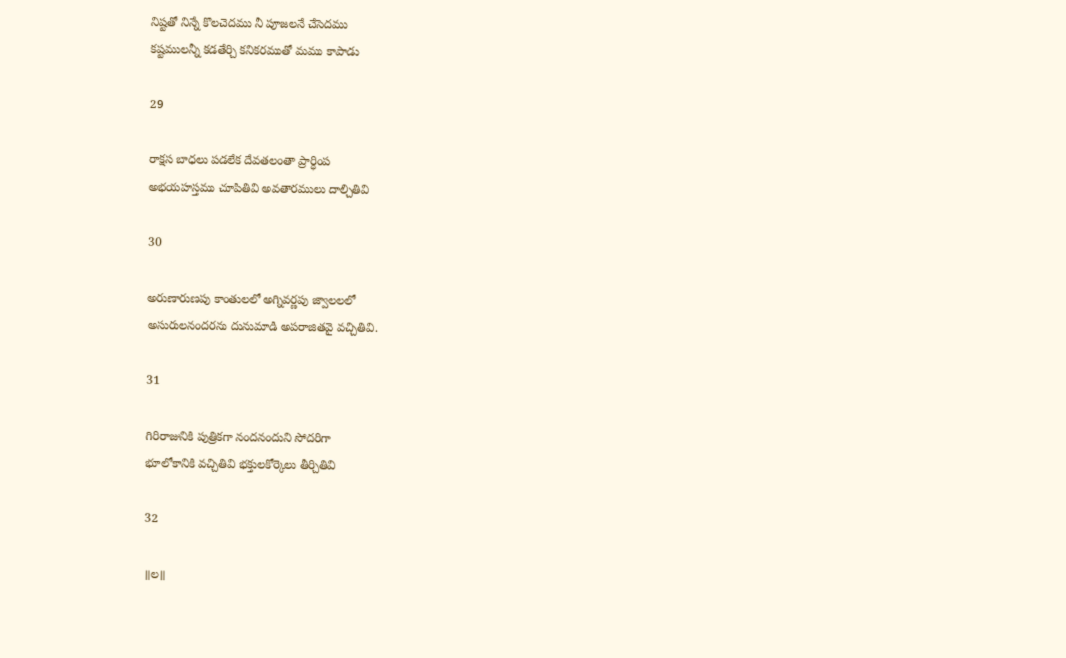నిష్టతో నిన్నే కొలచెదము నీ పూజలనే చేసెదము
కష్టములన్నీ కడతేర్చి కనికరముతో మము కాపాడు

29

రాక్షస బాధలు పడలేక దేవతలంతా ప్రార్ధింప
అభయహస్తము చూపితివి అవతారములు దాల్చితివి

30

అరుణారుణపు కాంతులలో అగ్నివర్ణపు జ్వాలలలో
అసురులనందరను దునుమాడి అపరాజితవై వచ్చితివి.

31

గిరిరాజునికి పుత్రికగా నందనందుని సోదరిగా
భూలోకానికి వచ్చితివి భక్తులకోర్కెలు తీర్చితివి

32

॥ల॥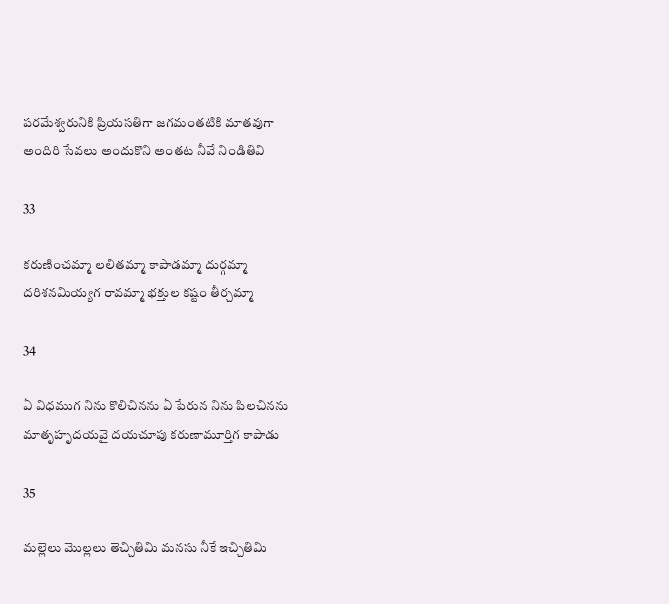పరమేశ్వరునికి ప్రియసతిగా జగమంతటికి మాతవుగా
అందిరి సేవలు అందుకొని అంతట నీవే నిండితివి

33

కరుణించమ్మా లలితమ్మా కాపాడమ్మా దుర్గమ్మా
దరిశనమియ్యగ రావమ్మా భక్తుల కష్టం తీర్చమ్మా

34

ఏ విధముగ నిను కొలిచినను ఏ పేరున నిను పిలచినను
మాతృహృదయవై దయచూపు కరుణామూర్తిగ కాపాడు

35

మల్లెలు మొల్లలు తెచ్చితిమి మనసు నీకే ఇచ్చితిమి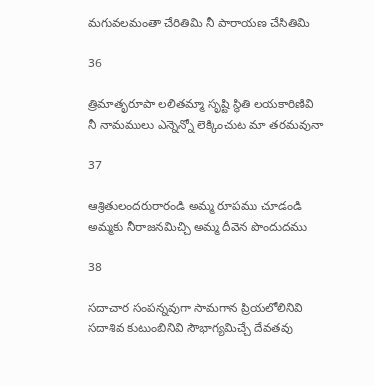మగువలమంతా చేరితిమి నీ పారాయణ చేసితిమి

36

త్రిమాతృరూపా లలితమ్మా సృష్టి స్థితి లయకారిణివి
నీ నామములు ఎన్నెన్నో లెక్కించుట మా తరమవునా

37

ఆశ్రితులందరురారండి అమ్మ రూపము చూడండి
అమ్మకు నీరాజనమిచ్చి అమ్మ దీవెన పొందుదము

38

సదాచార సంపన్నవుగా సామగాన ప్రియలోలినివి
సదాశివ కుటుంబినివి సౌభాగ్యమిచ్చే దేవతవు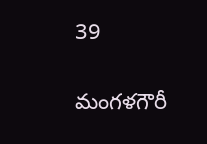39

మంగళగౌరీ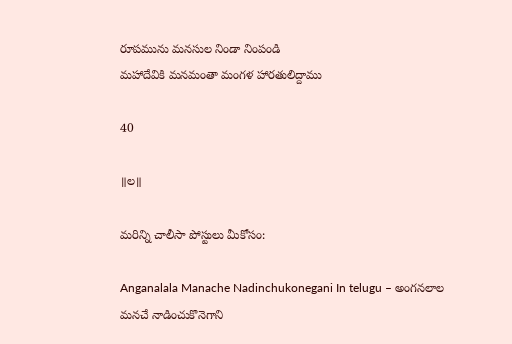రూపమును మనసుల నిండా నింపండి
మహాదేవికి మనమంతా మంగళ హారతులిద్దాము

40

॥ల॥

మరిన్ని చాలీసా పోస్టులు మీకోసం:

Anganalala Manache Nadinchukonegani In telugu – అంగనలాల మనచే నాడించుకొనెగాని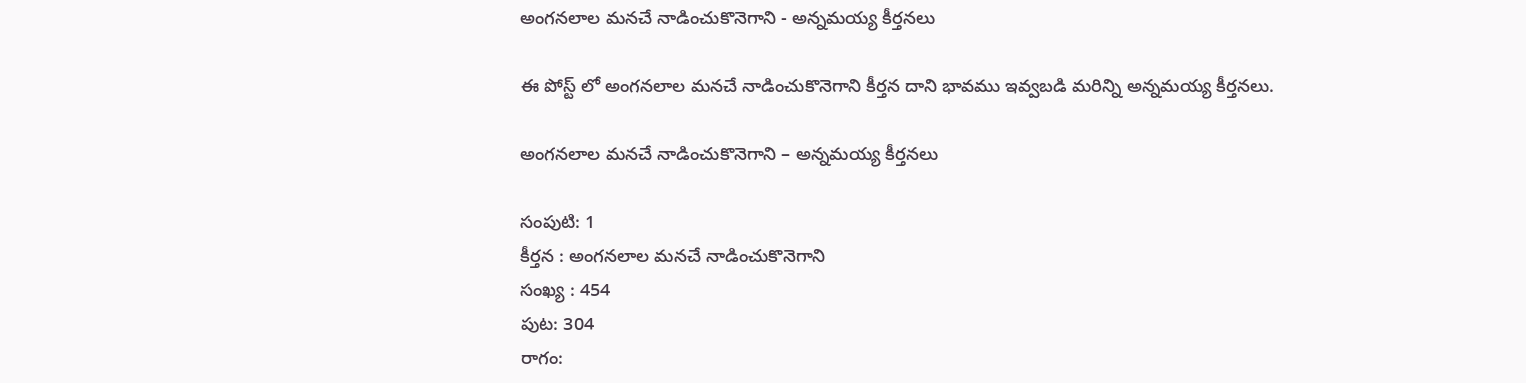అంగనలాల మనచే నాడించుకొనెగాని - అన్నమయ్య కీర్తనలు

ఈ పోస్ట్ లో అంగనలాల మనచే నాడించుకొనెగాని కీర్తన దాని భావము ఇవ్వబడి మరిన్ని అన్నమయ్య కీర్తనలు.

అంగనలాల మనచే నాడించుకొనెగాని – అన్నమయ్య కీర్తనలు

సంపుటి: 1
కీర్తన : అంగనలాల మనచే నాడించుకొనెగాని
సంఖ్య : 454
పుట: 304
రాగం: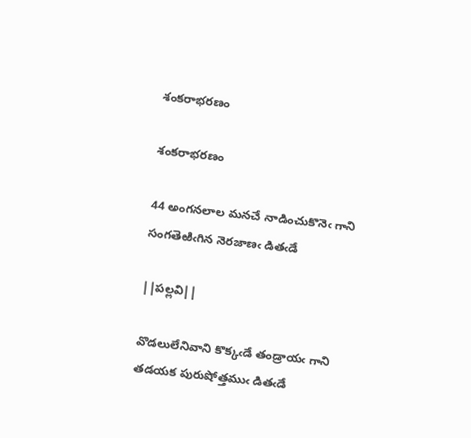శంకరాభరణం

శంకరాభరణం

44 అంగనలాల మనచే నాడించుకొనెఁ గాని
సంగతెఱిఁగిన నెరజాణఁ డితఁడే

||పల్లవి||

వొడలులేనివాని కొక్కఁడే తండ్రాయఁ గాని
తడయక పురుషోత్తముఁ డితఁడే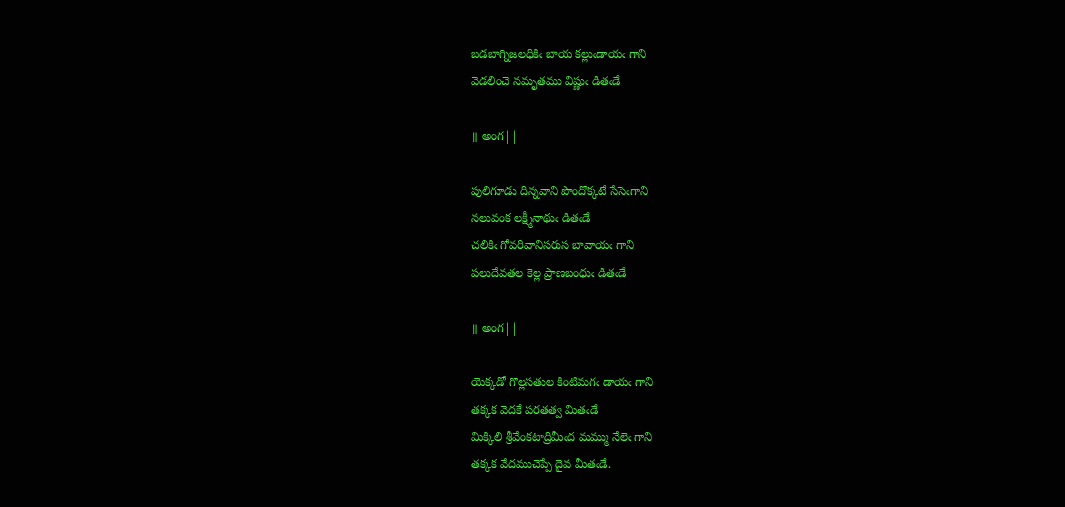బడబాగ్నిజలధికిఁ బాయ కల్లుఁడాయఁ గాని
వెడలించె నమృతము విష్ణుఁ డితఁడే

॥ అంగ||

పులిగూడు దిన్నవాని పొందొక్కటే సేసెఁగాని
నలువంక లక్ష్మీనాథుఁ డితఁడే
చలికిఁ గోవరివానిసరుస బావాయఁ గాని
పలుదేవతల కెల్ల ప్రాణబంధుఁ డితఁడే

॥ అంగ||

యెక్కడో గొల్లసతుల కింటిమగఁ డాయఁ గాని
తక్కక వెదకే పరతత్వ మితఁడే
మిక్కిలి శ్రీవేంకటాద్రిమీఁద మమ్ము నేలెఁ గాని
తక్కక వేదముచెప్పే దైవ మీతఁడే.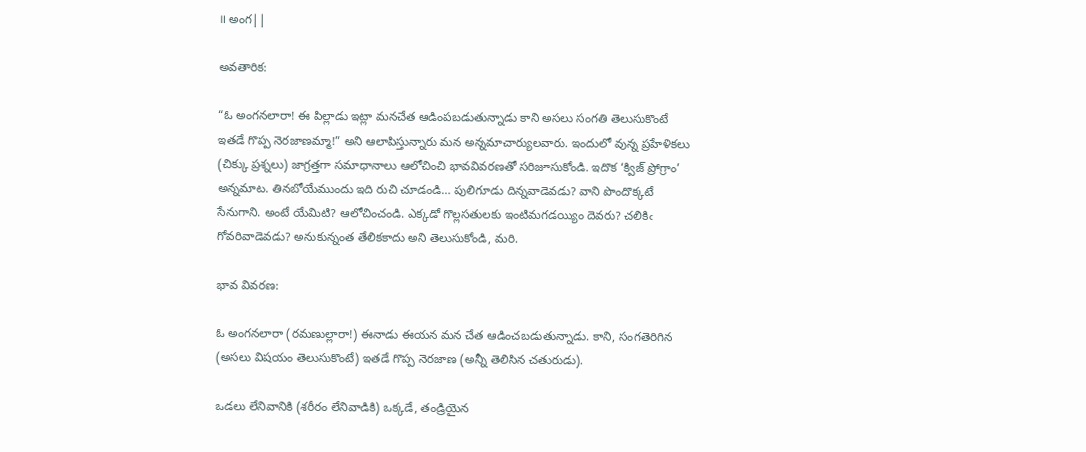॥ అంగ||

అవతారిక:

“ఓ అంగనలారా! ఈ పిల్లాడు ఇట్లా మనచేత ఆడింపబడుతున్నాడు కాని అసలు సంగతి తెలుసుకొంటే ఇతడే గొప్ప నెరజాణమ్మా!” అని ఆలాపిస్తున్నారు మన అన్నమాచార్యులవారు. ఇందులో వున్న ప్రహేళికలు (చిక్కు ప్రశ్నలు) జాగ్రత్తగా సమాధానాలు ఆలోచించి భావవివరణతో సరిజూసుకోండి. ఇదొక ‘క్విజ్ ప్రోగ్రాం’ అన్నమాట. తినబోయేముందు ఇది రుచి చూడండి… పులిగూడు దిన్నవాడెవడు? వాని పొందొక్కటే సేనుగాని. అంటే యేమిటి? ఆలోచించండి. ఎక్కడో గొల్లసతులకు ఇంటిమగడయ్యిం దెవరు? చలికిఁ గోవరివాడెవడు? అనుకున్నంత తేలికకాదు అని తెలుసుకోండి, మరి.

భావ వివరణ:

ఓ అంగనలారా (రమణుల్లారా!) ఈనాడు ఈయన మన చేత ఆడించబడుతున్నాడు. కాని, సంగతెరిగిన (అసలు విషయం తెలుసుకొంటే) ఇతడే గొప్ప నెరజాణ (అన్నీ తెలిసిన చతురుడు).

ఒడలు లేనివానికి (శరీరం లేనివాడికి) ఒక్కడే, తండ్రియైన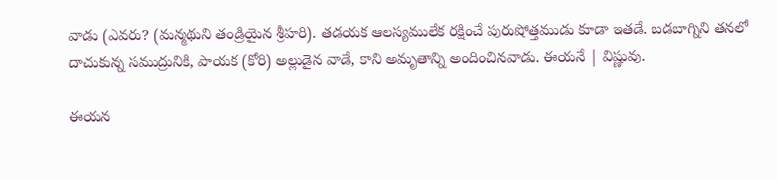వాడు (ఎవరు? (మన్మథుని తండ్రియైన శ్రీహరి). తడయక ఆలస్యములేక రక్షించే పురుషోత్తముడు కూడా ఇతడే. బడబాగ్నిని తనలో దాచుకున్న సముద్రునికి, పాయక (కోరి) అల్లుడైన వాడే, కాని అమృతాన్ని అందించినవాడు. ఈయనే | విష్ణువు.

ఈయన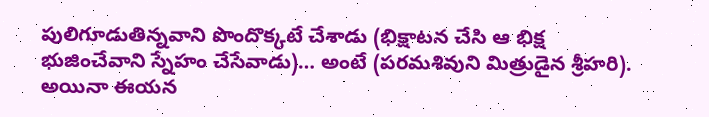పులిగూడుతిన్నవాని పొందొక్కటే చేశాడు (భిక్షాటన చేసి ఆ భిక్ష భుజించేవాని స్నేహం చేసేవాడు)… అంటే (పరమశివుని మిత్రుడైన శ్రీహరి). అయినా ఈయన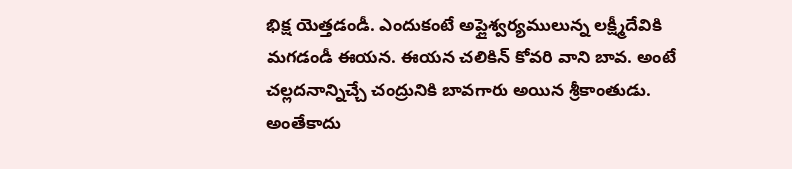భిక్ష యెత్తడండీ. ఎందుకంటే అప్లైశ్వర్యములున్న లక్ష్మీదేవికి మగడండీ ఈయన. ఈయన చలికిన్ కోవరి వాని బావ. అంటే చల్లదనాన్నిచ్చే చంద్రునికి బావగారు అయిన శ్రీకాంతుడు. అంతేకాదు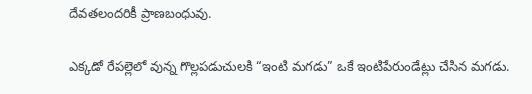దేవతలందరికీ ప్రాణబంధువు.

ఎక్కడో రేపల్లెలో వున్న గొల్లపడుచులకి “ఇంటి మగడు” ఒకే ఇంటిపేరుండేట్లు చేసిన మగడు.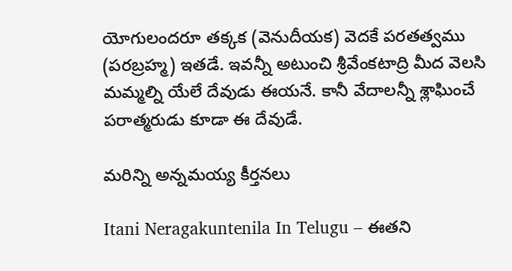యోగులందరూ తక్కక (వెనుదీయక) వెదకే పరతత్వము (పరబ్రహ్మ) ఇతడే. ఇవన్నీ అటుంచి శ్రీవేంకటాద్రి మీద వెలసి మమ్మల్ని యేలే దేవుడు ఈయనే. కానీ వేదాలన్నీ శ్లాఘించే పరాత్మరుడు కూడా ఈ దేవుడే.

మరిన్ని అన్నమయ్య కీర్తనలు

Itani Neragakuntenila In Telugu – ఈతని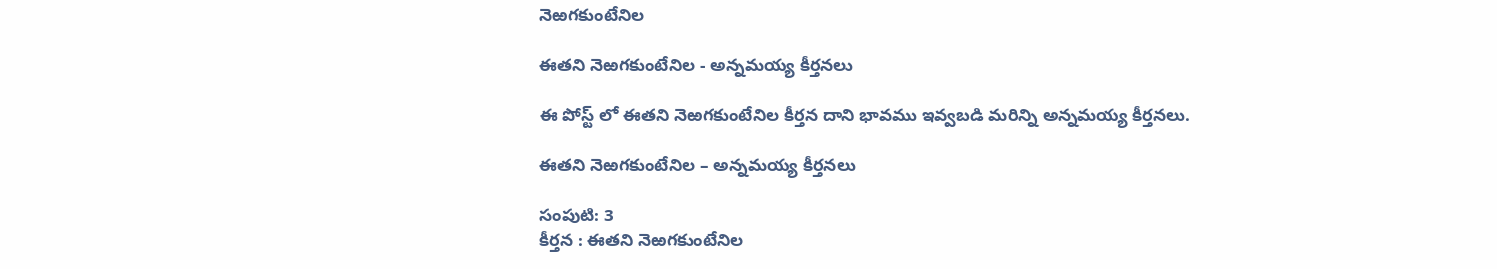నెఱగకుంటేనిల

ఈతని నెఱగకుంటేనిల - అన్నమయ్య కీర్తనలు

ఈ పోస్ట్ లో ఈతని నెఱగకుంటేనిల కీర్తన దాని భావము ఇవ్వబడి మరిన్ని అన్నమయ్య కీర్తనలు.

ఈతని నెఱగకుంటేనిల – అన్నమయ్య కీర్తనలు

సంపుటి: 3
కీర్తన : ఈతని నెఱగకుంటేనిల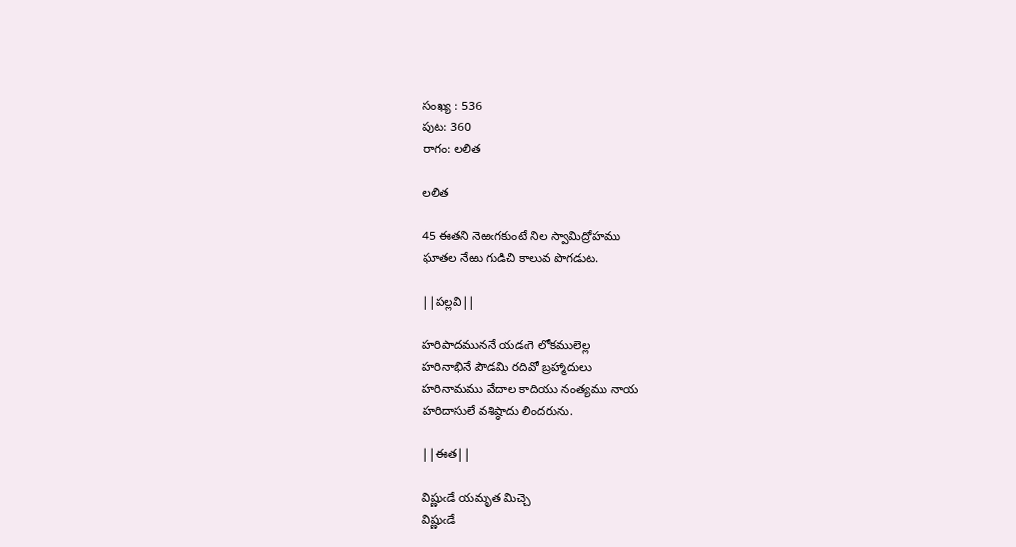సంఖ్య : 536
పుట: 360
రాగం: లలిత

లలిత

45 ఈతని నెఱఁగకుంటే నిల స్వామిద్రోహము
ఘాతల నేఱు గుడిచి కాలువ పొగడుట.

||పల్లవి||

హరిపాదముననే యడఁగె లోకములెల్ల
హరినాభినే పౌడమి రదివో బ్రహ్మాదులు
హరినామము వేదాల కాదియు నంత్యము నాయ
హరిదాసులే వశిష్ఠాదు లిందరును.

||ఈత||

విష్ణుఁడే యమృత మిచ్చె
విష్ణుఁడే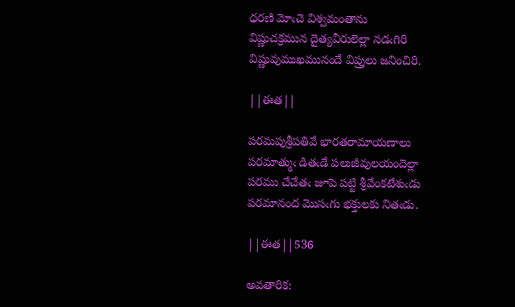ధరణి మోఁచె విశ్వమంతాను
విష్ణుచక్రమున దైత్యవీరులెల్లా నడఁగిరి
విష్ణువుముఖమునందే విప్రులు జనించిరి.

||ఈత||

పరమపుశ్రీపతివే భారతరామాయణాలు
పరమాత్ముఁ డితఁడే పలుజీవులయందెల్లా
పరము చేచేతఁ జూపె పట్టి శ్రీవేంకటేశుఁడు
పరమానంద మొసఁగు భక్తులకు నితఁడు.

||ఈత||536

అవతారిక: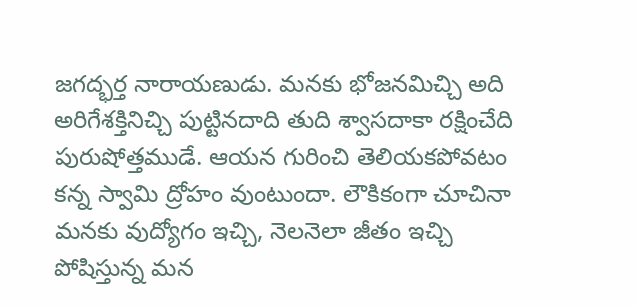జగద్భర్త నారాయణుడు. మనకు భోజనమిచ్చి అది అరిగేశక్తినిచ్చి పుట్టినదాది తుది శ్వాసదాకా రక్షించేది పురుషోత్తముడే. ఆయన గురించి తెలియకపోవటం కన్న స్వామి ద్రోహం వుంటుందా. లౌకికంగా చూచినా మనకు వుద్యోగం ఇచ్చి, నెలనెలా జీతం ఇచ్చి పోషిస్తున్న మన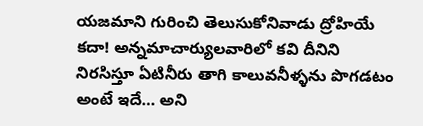యజమాని గురించి తెలుసుకోనివాడు ద్రోహియే కదా! అన్నమాచార్యులవారిలో కవి దీనిని నిరసిస్తూ ఏటినీరు తాగి కాలువనీళ్ళను పొగడటం అంటే ఇదే… అని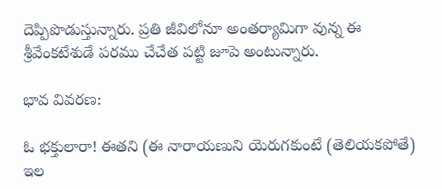దెప్పిపొడుస్తున్నారు. ప్రతి జీవిలోనూ అంతర్యామిగా వున్న ఈ శ్రీవేంకటేశుడే పరము చేచేత పట్టి జూపె అంటున్నారు.

భావ వివరణ:

ఓ భక్తులారా! ఈతని (ఈ నారాయణుని యెరుగకుంటే (తెలియకపోతే) ఇల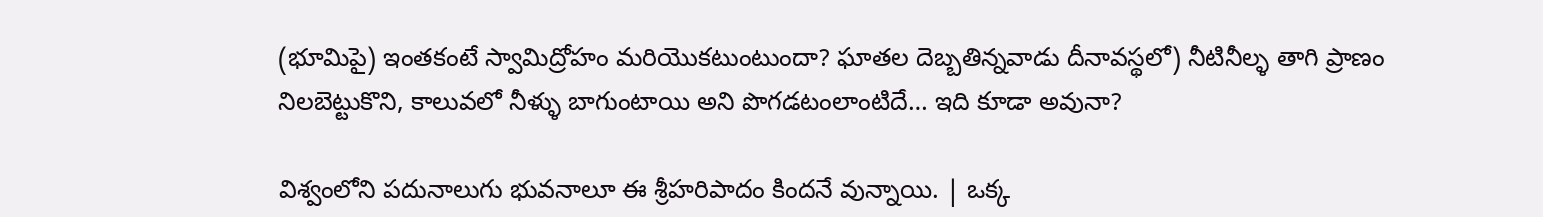(భూమిపై) ఇంతకంటే స్వామిద్రోహం మరియొకటుంటుందా? ఘాతల దెబ్బతిన్నవాడు దీనావస్థలో) నీటినీల్ళ తాగి ప్రాణం నిలబెట్టుకొని, కాలువలో నీళ్ళు బాగుంటాయి అని పొగడటంలాంటిదే… ఇది కూడా అవునా?

విశ్వంలోని పదునాలుగు భువనాలూ ఈ శ్రీహరిపాదం కిందనే వున్నాయి. | ఒక్క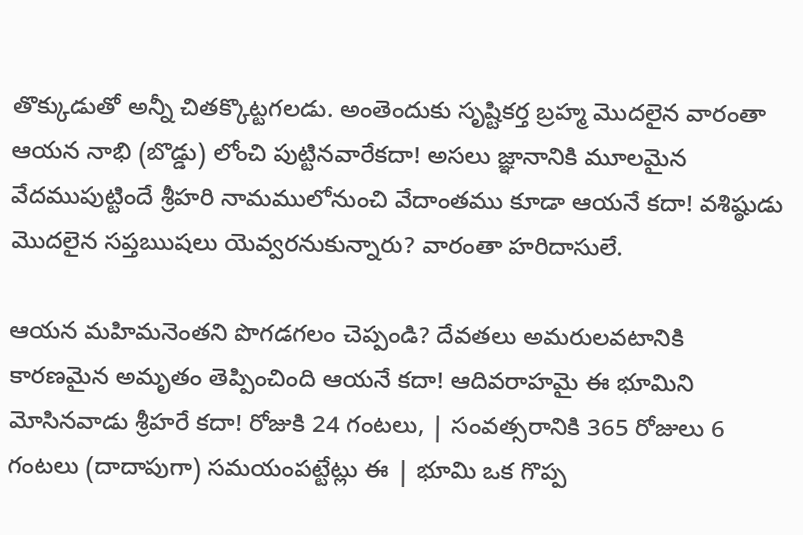తొక్కుడుతో అన్నీ చితక్కొట్టగలడు. అంతెందుకు సృష్టికర్త బ్రహ్మ మొదలైన వారంతా ఆయన నాభి (బొడ్డు) లోంచి పుట్టినవారేకదా! అసలు జ్ఞానానికి మూలమైన వేదముపుట్టిందే శ్రీహరి నామములోనుంచి వేదాంతము కూడా ఆయనే కదా! వశిష్ఠుడు మొదలైన సప్తఋషలు యెవ్వరనుకున్నారు? వారంతా హరిదాసులే.

ఆయన మహిమనెంతని పొగడగలం చెప్పండి? దేవతలు అమరులవటానికి కారణమైన అమృతం తెప్పించింది ఆయనే కదా! ఆదివరాహమై ఈ భూమిని మోసినవాడు శ్రీహరే కదా! రోజుకి 24 గంటలు, | సంవత్సరానికి 365 రోజులు 6 గంటలు (దాదాపుగా) సమయంపట్టేట్లు ఈ | భూమి ఒక గొప్ప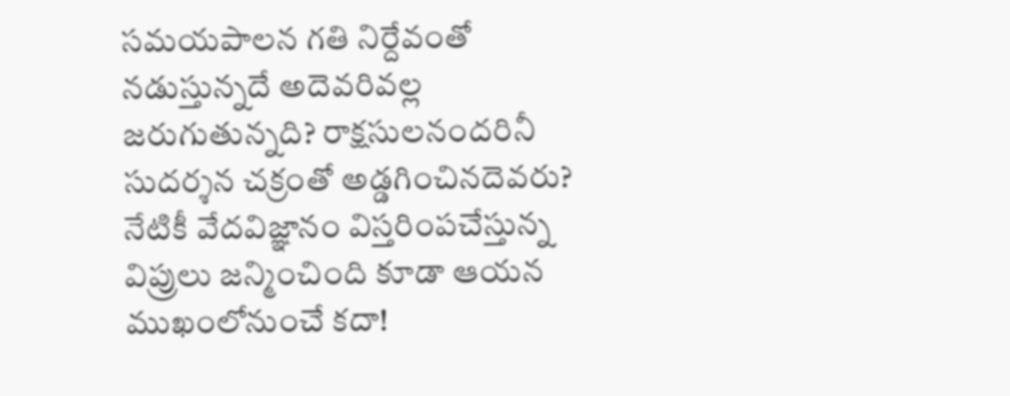సమయపాలన గతి నిర్దేవంతో నడుస్తున్నదే అదెవరివల్ల జరుగుతున్నది? రాక్షసులనందరినీ సుదర్శన చక్రంతో అడ్డగించినదెవరు? నేటికీ వేదవిజ్ఞానం విస్తరింపచేస్తున్న విప్రులు జన్మించింది కూడా ఆయన ముఖంలోనుంచే కదా!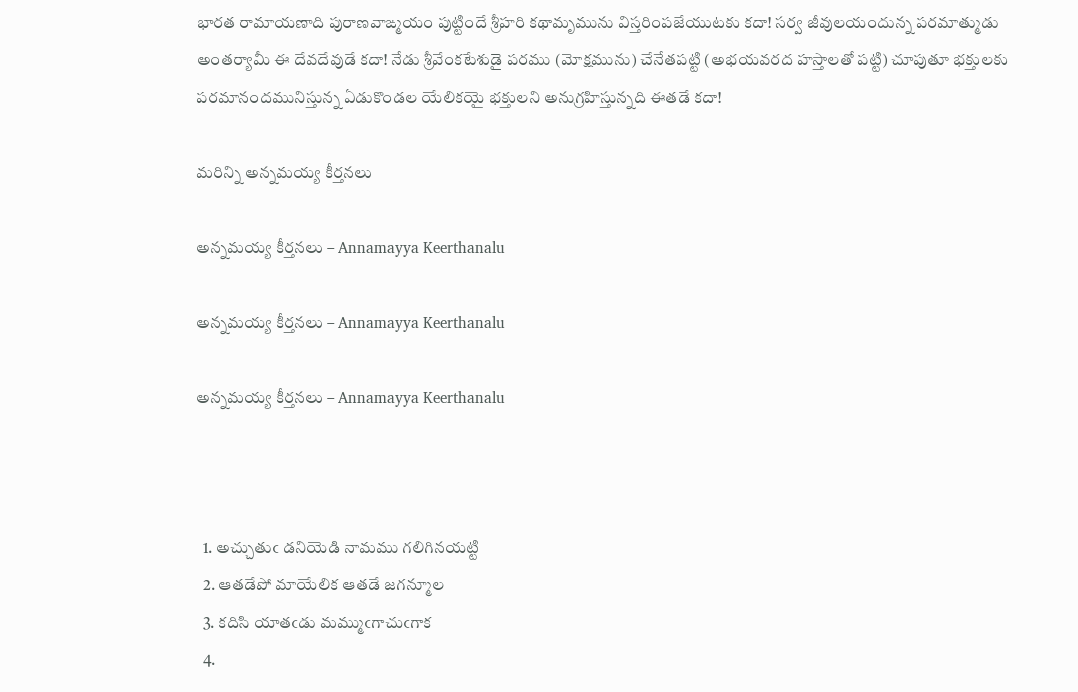భారత రామాయణాది పురాణవాఙ్మయం పుట్టిందే శ్రీహరి కథామృమును విస్తరింపజేయుటకు కదా! సర్వ జీవులయందున్న పరమాత్ముడు అంతర్యామీ ఈ దేవదేవుడే కదా! నేడు శ్రీవేంకటేశుడై పరము (మోక్షమును) చేనేతపట్టి (అభయవరద హస్తాలతో పట్టి) చూపుతూ భక్తులకు పరమానందమునిస్తున్న ఏడుకొండల యేలికయై భక్తులని అనుగ్రహిస్తున్నది ఈతడే కదా!

మరిన్ని అన్నమయ్య కీర్తనలు

అన్నమయ్య కీర్తనలు – Annamayya Keerthanalu

అన్నమయ్య కీర్తనలు – Annamayya Keerthanalu

అన్నమయ్య కీర్తనలు – Annamayya Keerthanalu



  1. అచ్చుతుఁ డనియెడి నామము గలిగినయట్టి
  2. ఆతడేపో మాయేలిక ఆతడే జగన్మూల
  3. కదిసి యాతఁడు మమ్ముఁగాచుఁగాక
  4.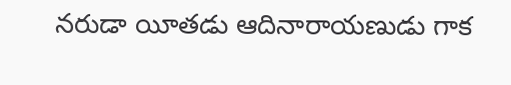నరుడా యీతడు ఆదినారాయణుడు గాక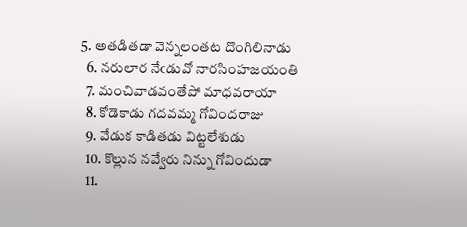5. అతడితడా వెన్నలంతట దొంగిలినాడు
  6. నరులార నేఁడువో నారసింహజయంతి
  7. మంచివాడవంతేపో మాధవరాయా
  8. కోడెకాడు గదవమ్మ గోవిందరాజు
  9. వేడుక కాడితడు విట్టలేశుడు
  10. కొల్లున నవ్వేరు నిన్ను గోవిందుడా
  11.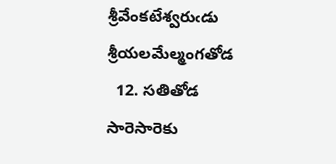శ్రీవేంకటేశ్వరుఁడు శ్రీయలమేల్మంగతోడ
  12. సతితోడ సారెసారెకు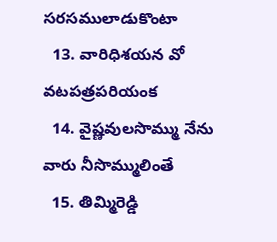సరసములాడుకొంటా
  13. వారిధిశయన వో వటపత్రపరియంక
  14. వైష్ణవులసొమ్ము నేను వారు నీసొమ్ములింతే
  15. తిమ్మిరెడ్డి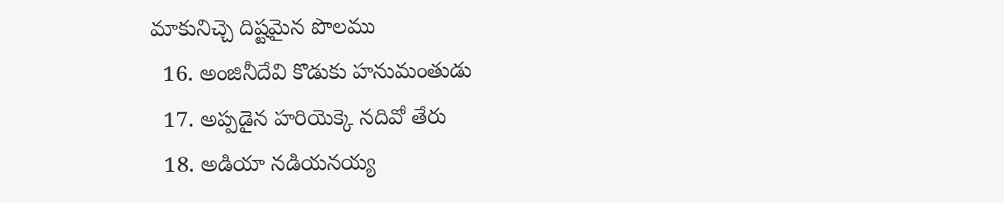మాకునిచ్చె దిష్టమైన పొలము
  16. అంజినీదేవి కొడుకు హనుమంతుడు
  17. అప్పడైన హరియెక్కె నదివో తేరు
  18. అడియా నడియనయ్య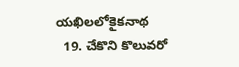యఖిలలోకైకనాథ
  19. చేకొని కొలువరో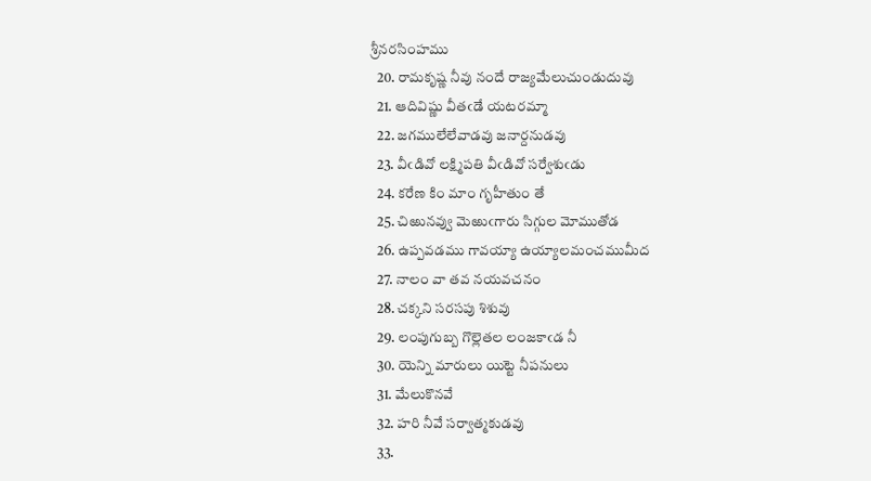శ్రీనరసింహము
  20. రామకృష్ణ నీవు నందే రాజ్యమేలుచుండుదువు
  21. ఆదివిష్ణు వీతఁడే యటరమ్మా
  22. జగములేలేవాడవు జనార్దనుడవు
  23. వీఁడివో లక్ష్మిపతి వీఁడివో సర్వేశుఁడు
  24. కరేణ కిం మాం గృహీతుం తే
  25. చిఱునవ్వు మెఱుఁగారు సిగ్గుల మోముతోడ
  26. ఉప్పవడము గావయ్యా ఉయ్యాలమంచముమీద
  27. నాలం వా తవ నయవచనం
  28. చక్కని సరసపు శిశువు
  29. లంపుగుబ్బ గొల్లెతల లంజకాఁడ నీ
  30. యెన్ని మారులు యిట్టె నీపనులు
  31. మేలుకొనవే
  32. హరి నీవే సర్వాత్మకుడవు
  33.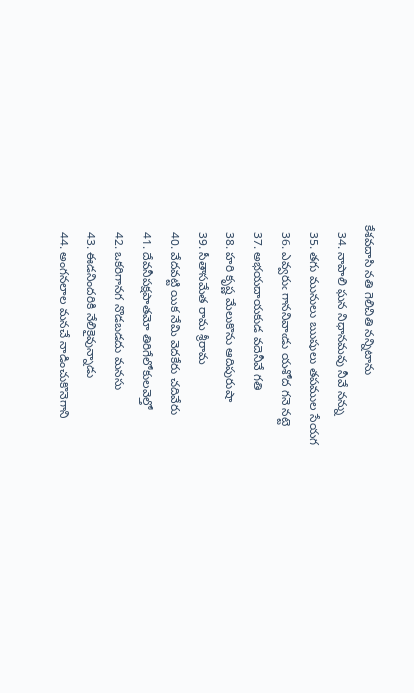కేశవదాసి నతి గెలిచితి నన్నిటాను
  34. నాపాలి ఘన నిధానమవు నీవే నన్ను
  35. తగు మునులు ఋషులు తపముల సేయగ
  36. ఎవ్వరుఁ గాననివాఁడు యశోద గనె నట్టె
  37. అభయదాయకుడ వదెనీవే గతి
  38. హరి కృష్ణ మేలుకొను ఆదిపురుషా
  39. సీతాసమేత రామ శ్రీరామ
  40. వేదవట్టి యిక నేమి వెదకేరు చదివేరు
  41. దేవనీపక్షపాతమో తిరిగేలోకులవెల్తో
  42. ఒకరిగానగ నొడబడదు మనసు
  43. ఈడనిందరికి నేలికైవున్నాడు
  44. అంగనలాల మనచే నాడించుకొనెగాని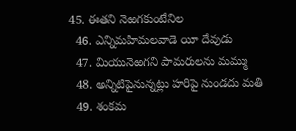45. ఈతని నెఱగకుంటేనిల
  46. ఎన్నిమహిమలవాడె యీ దేవుడు
  47. మియునెఱగని పామరులను మమ్ము
  48. అన్నిటిపైనున్నట్లు హరిపై నుండదు మతి
  49. శంకమ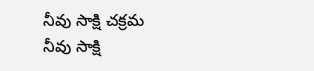నీవు సాక్షి చక్రమ నీవు సాక్షి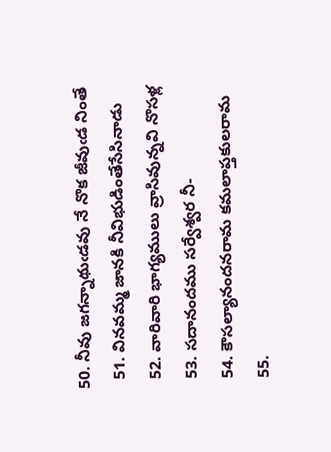50. నీవు జగన్నాథుఁడవు నే నొక జీవుఁడ నింతే
  51. వినవమ్మ జానకి నీవిభుడింతేసేసినాడు
  52. వారివారి భాగ్యములు వ్రాసివున్నవి నొసళ్ల
  53. సదానందము సర్వేశ్వర నీ-
  54. కౌసల్యానందనరామ కమలాప్తకులరామ
  55.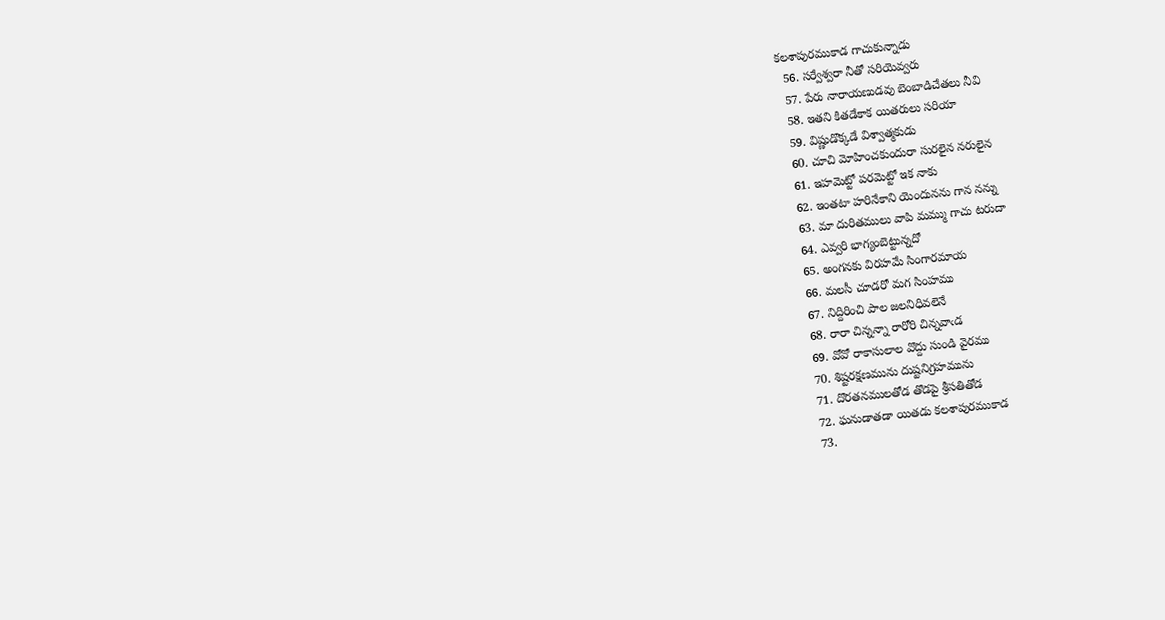కలశాపురముకాడ గాచుకున్నాడు
  56. సర్వేశ్వరా నీతో సరియెవ్వరు
  57. పేరు నారాయణుడవు బెంబాడిచేతలు నీవి
  58. ఇతని కితడేకాక యితరులు సరియా
  59. విష్ణుడొక్కడే విశ్వాత్మకుడు
  60. చూచి మోహించకుందురా సురలైన నరులైన
  61. ఇహమెట్టో పరమెట్టో ఇక నాకు
  62. ఇంతటా హరినేకాని యెందునను గాన నన్ను
  63. మా దురితములు వాపి మమ్ము గాచు టరుదా
  64. ఎవ్వరి భాగ్యంబెట్టున్నదో
  65. అంగనకు విరహమే సింగారమాయ
  66. మలసీ చూడరో మగ సింహము
  67. నిద్దిరించి పాల జలనిధివలెనే
  68. రారా చిన్నన్నా రారోరి చిన్నవాఁడ
  69. వోవో రాకాసులాల వొద్దు సుండి వైరము
  70. శిష్టరక్షణమును దుష్టనిగ్రహమును
  71. దొరతనములతోడ తొడపై శ్రీసతితోడ
  72. ఘనుడాతడా యితడు కలశాపురముకాడ
  73.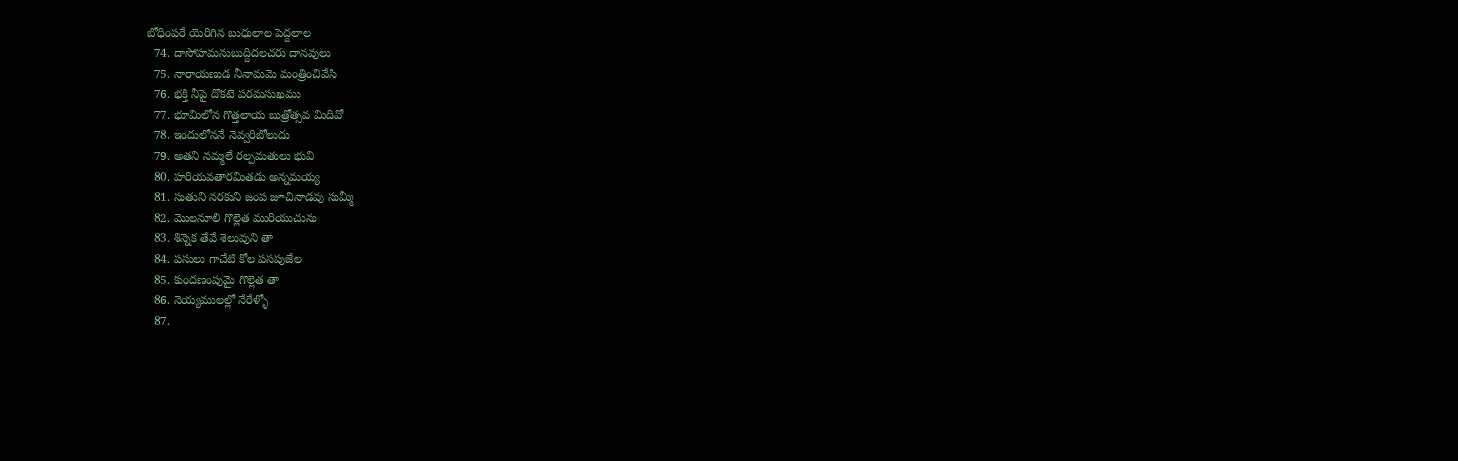బోధింపరే యెరిగిన బుధులాల పెద్దలాల
  74. దాసోహమనుబుద్దిదలచరు దానవులు
  75. నారాయణుడ నీనామమె మంత్రించివేసి
  76. భక్తి నీపై దొకటె పరమసుఖము
  77. భూమిలోన గొత్తలాయ బుత్రోత్సవ మిదివో
  78. ఇందులోననే నెవ్వరిబోలుదు
  79. అతని నమ్మలే రల్పమతులు భువి
  80. హరియవతారమితడు అన్నమయ్య
  81. సుతుని నరకుని జంప జూచినాడవు సుమ్మీ
  82. మొలనూలి గొల్లెత మురియుచును
  83. శిన్నెక తేవే శెలువుని తా
  84. పసులు గాచేటి కోల పసపుజేల
  85. కుందణంపుమై గొల్లెత తా
  86. నెయ్యములల్లో నేరేళ్ళో
  87.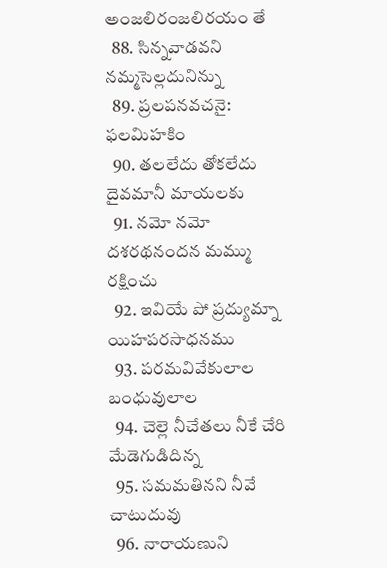అంజలిరంజలిరయం తే
  88. సిన్నవాడవని నమ్మసెల్లదునిన్ను
  89. ప్రలపనవచనై: ఫలమిహకిం
  90. తలలేదు తోకలేదు దైవమానీ మాయలకు
  91. నమో నమో దశరథనందన మమ్ము రక్షించు
  92. ఇవియే పో ప్రద్యుమ్నా యిహపరసాధనము
  93. పరమవివేకులాల బంధువులాల
  94. చెల్లె నీచేతలు నీకే చేరి మేడెగుడిదిన్న
  95. సమమతినని నీవే చాటుదువు
  96. నారాయణుని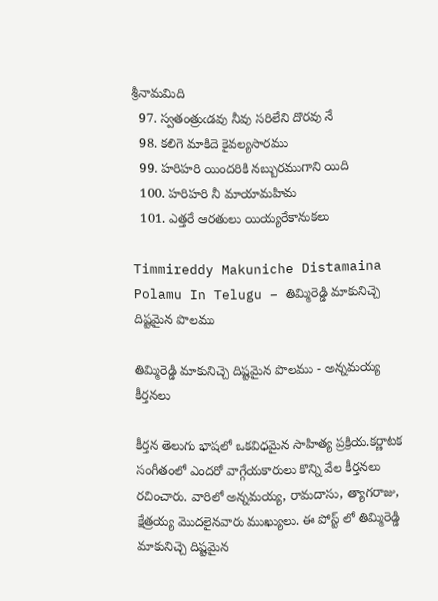శ్రీనామమిది
  97. స్వతంత్రుఁడవు నీవు సరిలేని దొరవు నే
  98. కలిగె మాకిదె కైవల్యసారము
  99. హరిహరి యిందరికి నబ్బురముగాని యిది
  100. హరిహరి నీ మాయామహిమ
  101. ఎత్తరే ఆరతులు యియ్యరేకానుకలు

Timmireddy Makuniche Distamaina Polamu In Telugu – తిమ్మిరెడ్డి మాకునిచ్చె దిష్టమైన పొలము

తిమ్మిరెడ్డి మాకునిచ్చె దిష్టమైన పొలము - అన్నమయ్య కీర్తనలు

కీర్తన తెలుగు భాషలో ఒకవిధమైన సాహిత్య ప్రక్రియ.కర్ణాటక సంగీతంలో ఎందరో వాగ్గేయకారులు కొన్ని వేల కీర్తనలు రచించారు. వారిలో అన్నమయ్య, రామదాసు, త్యాగరాజు, క్షేత్రయ్య మొదలైనవారు ముఖ్యులు. ఈ పోస్ట్ లో తిమ్మిరెడ్డి మాకునిచ్చె దిష్టమైన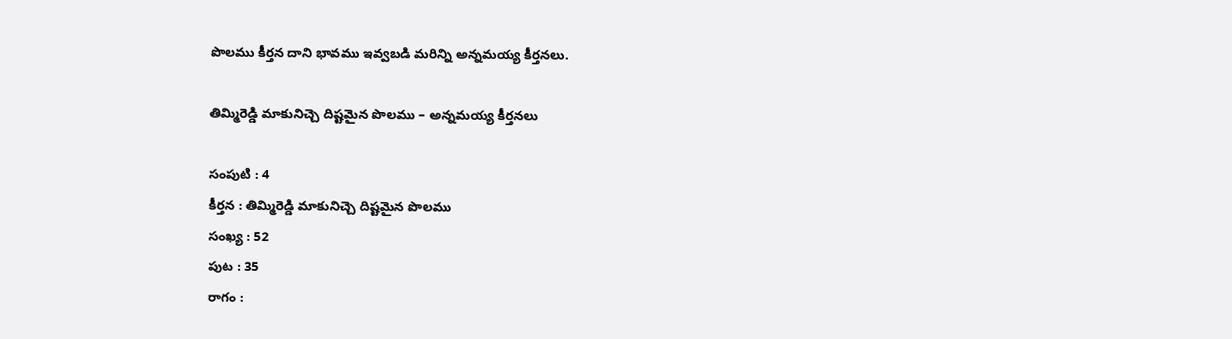పొలము కీర్తన దాని భావము ఇవ్వబడి మరిన్ని అన్నమయ్య కీర్తనలు.

తిమ్మిరెడ్డి మాకునిచ్చె దిష్టమైన పొలము – అన్నమయ్య కీర్తనలు

సంపుటి : 4
కీర్తన : తిమ్మిరెడ్డి మాకునిచ్చె దిష్టమైన పొలము
సంఖ్య : 52
పుట : 35
రాగం :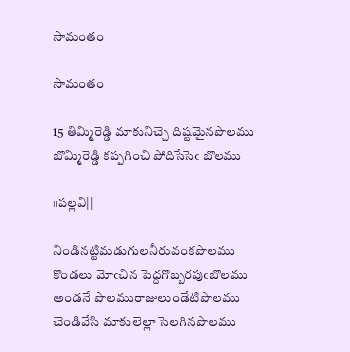సామంతం

సామంతం

15 తిమ్మిరెడ్డి మాకునిచ్చె దిష్టమైనపొలము
బొమ్మిరెడ్డి కప్పగించి పోదిసేసెఁ బొలము

॥పల్లవి||

నిండినట్టిమడుగులనీరువంకపొలము
కొండలు మోఁచిన పెద్దగొబ్బరపుఁబొలము
అండనే పొలమురాజులుండేటిపొలము
చెండివేసి మాకులెల్లా సెలగినపొలము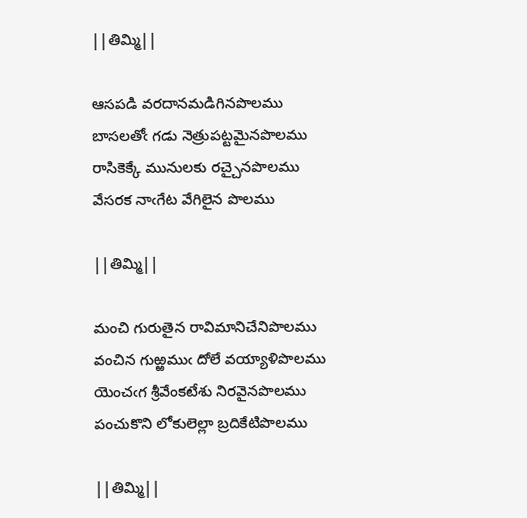||తిమ్మి||

ఆసపడి వరదానమడిగినపొలము
బాసలతోఁ గడు నెత్రుపట్టమైనపొలము
రాసికెక్కే మునులకు రచ్చైనపొలము
వేసరక నాఁగేట వేగిలైన పొలము

||తిమ్మి||

మంచి గురుతైన రావిమానిచేనిపొలము
వంచిన గుఱ్ఱముఁ దోలే వయ్యాళిపొలము
యెంచఁగ శ్రీవేంకటేశు నిరవైనపొలము
పంచుకొని లోకులెల్లా బ్రదికేటిపొలము

||తిమ్మి||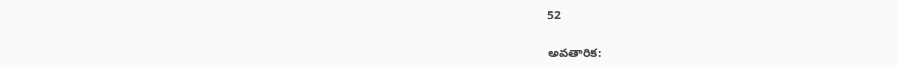52

అవతారిక: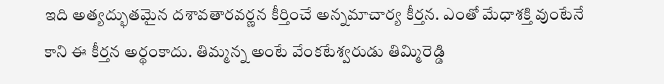ఇది అత్యద్భుతమైన దశావతారవర్ణన కీర్తించే అన్నమాచార్య కీర్తన. ఎంతో మేధాశక్తి వుంటేనే కాని ఈ కీర్తన అర్థంకాదు. తిమ్మన్న అంటే వేంకటేశ్వరుడు తిమ్మిరెడ్డి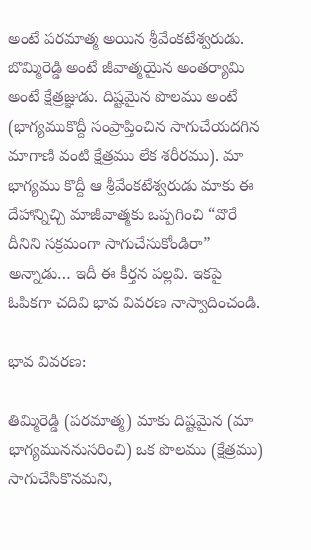అంటే పరమాత్మ అయిన శ్రీవేంకటేశ్వరుడు. బొమ్మిరెడ్డి అంటే జీవాత్మయైన అంతర్యామి అంటే క్షేత్రజ్ఞుడు. దిష్టమైన పొలము అంటే (భాగ్యముకొద్దీ సంప్రాప్తించిన సాగుచేయదగిన మాగాణి వంటి క్షేత్రము లేక శరీరము). మా భాగ్యము కొద్దీ ఆ శ్రీవేంకటేశ్వరుడు మాకు ఈ దేహాన్నిచ్చి మాజీవాత్మకు ఒప్పగించి “వొరే దీనిని సక్రమంగా సాగుచేసుకోండిరా” అన్నాడు… ఇదీ ఈ కీర్తన పల్లవి. ఇకపై ఓపికగా చదివి భావ వివరణ నాస్వాదించండి.

భావ వివరణ:

తిమ్మిరెడ్డి (పరమాత్మ) మాకు దిష్టమైన (మా భాగ్యముననుసరించి) ఒక పొలము (క్షేత్రము) సాగుచేసికొనమని,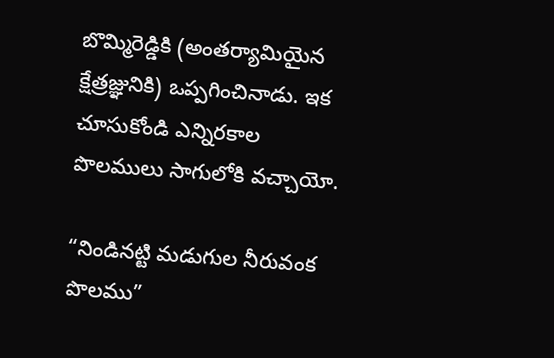బొమ్మిరెడ్డికి (అంతర్యామియైన క్షేత్రజ్ఞునికి) ఒప్పగించినాడు. ఇక చూసుకోండి ఎన్నిరకాల పొలములు సాగులోకి వచ్చాయో.

“నిండినట్టి మడుగుల నీరువంక పొలము”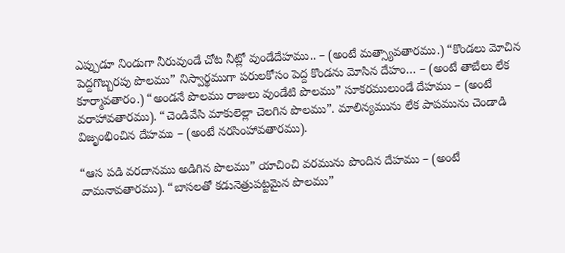ఎప్పుడూ నిండుగా నీరువుండే చోట నీట్లో వుండేదేహము.. – (అంటే మత్స్యావతారము.) “కొండలు మోచిన పెద్దగొబ్బరపు పొలము” నిస్వార్థముగా పరులకోసం పెద్ద కొండను మోసిన దేహం… – (అంటే తాబేలు లేక కూర్మావతారం.) “అండనే పొలము రాజులు వుండేటి పొలము” సూకరములుండే దేహము – (అంటే వరాహావతారము). “చెండివేసి మాకులెల్లా చెలగిన పొలము”. మాలిన్యమును లేక పాపమును చెండాడి విజృంభించిన దేహము – (అంటే నరసింహావతారము).

“ఆస పడి వరదానము అడిగిన పొలము” యాచించి వరమును పొందిన దేహము – (అంటే వామనావతారము). “బాసలతో కడునెత్రుపట్టమైన పొలము”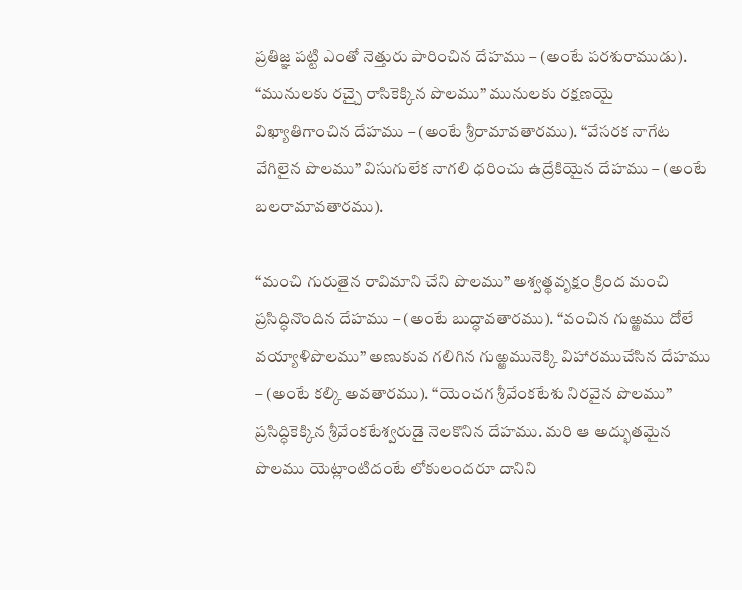ప్రతిజ్ఞ పట్టి ఎంతో నెత్తురు పారించిన దేహము – (అంటే పరశురాముడు). “మునులకు రచ్చై రాసికెక్కిన పొలము” మునులకు రక్షణయై విఖ్యాతిగాంచిన దేహము – (అంటే శ్రీరామావతారము). “వేసరక నాగేట వేగిలైన పొలము” విసుగులేక నాగలి ధరించు ఉద్రేకియైన దేహము – (అంటే బలరామావతారము).

“మంచి గురుతైన రావిమాని చేని పొలము” అశ్వత్థవృక్షం క్రింద మంచి ప్రసిద్ధినొందిన దేహము – (అంటే బుద్ధావతారము). “వంచిన గుఱ్ఱము దోలే వయ్యాళిపొలము” అణుకువ గలిగిన గుఱ్ఱమునెక్కి విహారముచేసిన దేహము – (అంటే కల్కి అవతారము). “యెంచగ శ్రీవేంకటేశు నిరవైన పొలము” ప్రసిద్ధికెక్కిన శ్రీవేంకటేశ్వరుడై నెలకొనిన దేహము. మరి ఆ అద్భుతమైన పొలము యెట్లాంటిదంటే లోకులందరూ దానిని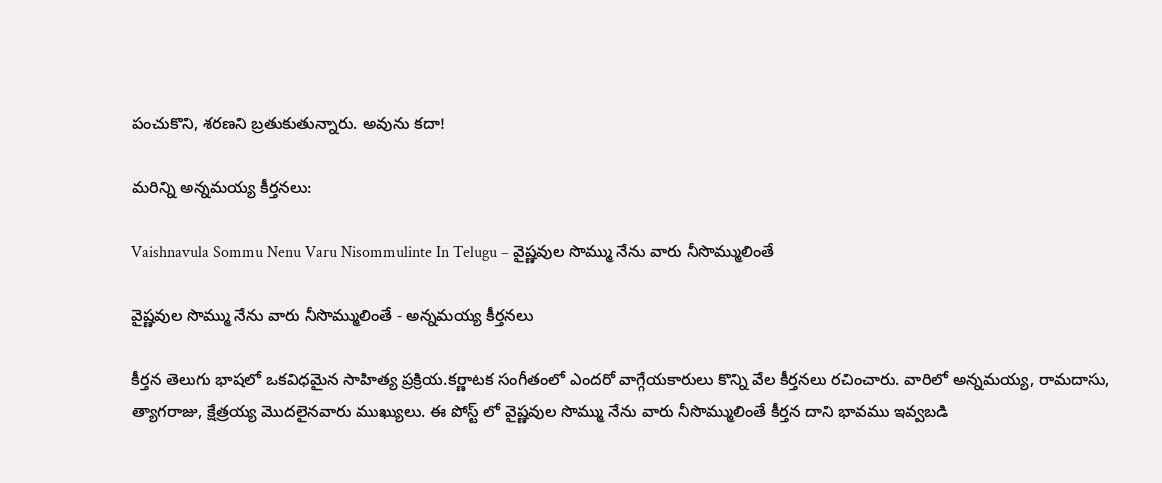పంచుకొని, శరణని బ్రతుకుతున్నారు. అవును కదా!

మరిన్ని అన్నమయ్య కీర్తనలు:

Vaishnavula Sommu Nenu Varu Nisommulinte In Telugu – వైష్ణవుల సొమ్ము నేను వారు నీసొమ్ములింతే

వైష్ణవుల సొమ్ము నేను వారు నీసొమ్ములింతే - అన్నమయ్య కీర్తనలు

కీర్తన తెలుగు భాషలో ఒకవిధమైన సాహిత్య ప్రక్రియ.కర్ణాటక సంగీతంలో ఎందరో వాగ్గేయకారులు కొన్ని వేల కీర్తనలు రచించారు. వారిలో అన్నమయ్య, రామదాసు, త్యాగరాజు, క్షేత్రయ్య మొదలైనవారు ముఖ్యులు. ఈ పోస్ట్ లో వైష్ణవుల సొమ్ము నేను వారు నీసొమ్ములింతే కీర్తన దాని భావము ఇవ్వబడి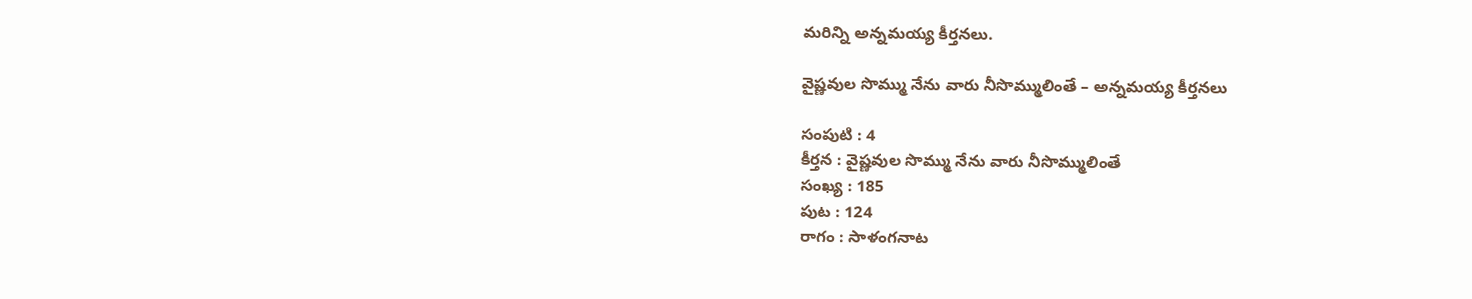మరిన్ని అన్నమయ్య కీర్తనలు.

వైష్ణవుల సొమ్ము నేను వారు నీసొమ్ములింతే – అన్నమయ్య కీర్తనలు

సంపుటి : 4
కీర్తన : వైష్ణవుల సొమ్ము నేను వారు నీసొమ్ములింతే
సంఖ్య : 185
పుట : 124
రాగం : సాళంగనాట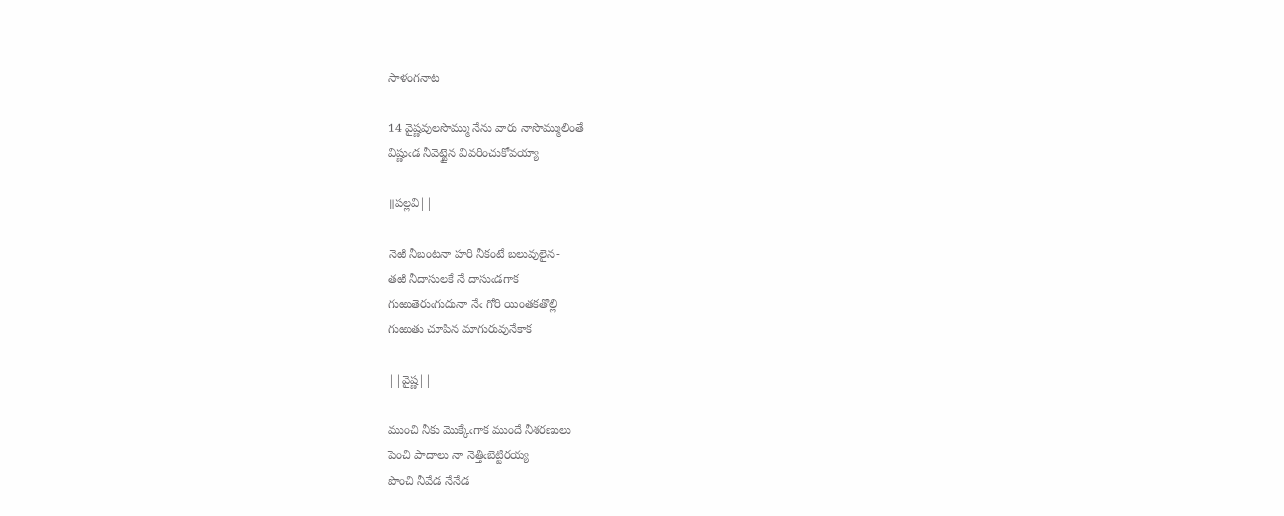సాళంగనాట

14 వైష్ణవులసొమ్ము నేను వారు నాసొమ్ములింతే
విష్ణుఁడ నీవెట్టైన వివరించుకోవయ్యా

॥పల్లవి||

నెఱి నీబంటనా హరి నీకంటే బలువులైన-
తఱి నీదాసులకే నే దాసుఁడగాక
గుఱుతెరుఁగుదునా నేఁ గోరి యింతకతొల్లి
గుఱుతు చూపిన మాగురువునేకాక

||వైష్ణ||

ముంచి నీకు మొక్కేఁగాక ముందే నీశరణులు
పెంచి పాదాలు నా నెత్తిఁబెట్టిరయ్య
పొంచి నీవేడ నేనేడ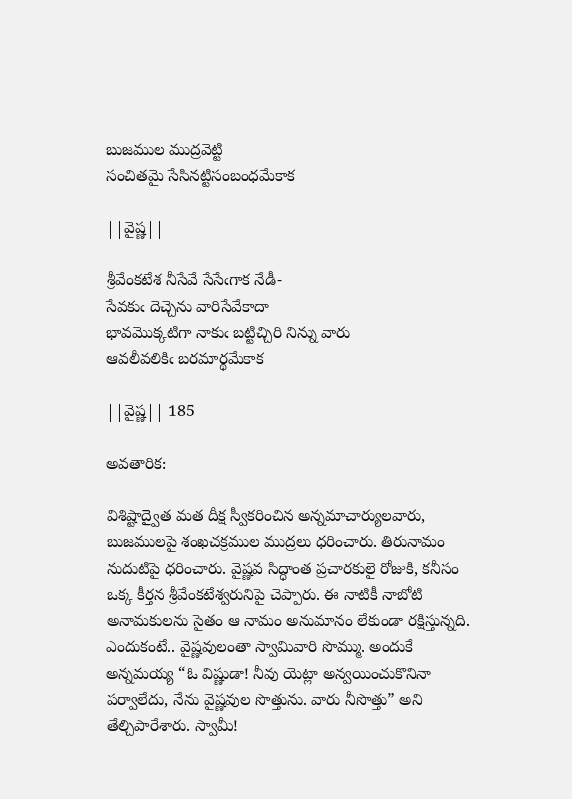బుజముల ముద్రవెట్టి
సంచితమై సేసినట్టిసంబంధమేకాక

||వైష్ణ||

శ్రీవేంకటేశ నీసేవే సేసేఁగాక నేడీ-
సేవకుఁ దెచ్చెను వారిసేవేకాదా
భావమొక్కటిగా నాకుఁ బట్టిచ్చిరి నిన్ను వారు
ఆవలీవలికిఁ బరమార్థమేకాక

||వైష్ణ|| 185

అవతారిక:

విశిష్టాద్వైత మత దీక్ష స్వీకరించిన అన్నమాచార్యులవారు, బుజములపై శంఖచక్రముల ముద్రలు ధరించారు. తిరునామం నుదుటిపై ధరించారు. వైష్ణవ సిద్ధాంత ప్రచారకులై రోజుకి, కనీసం ఒక్క కీర్తన శ్రీవేంకటేశ్వరునిపై చెప్పారు. ఈ నాటికీ నాబోటి అనామకులను సైతం ఆ నామం అనుమానం లేకుండా రక్షిస్తున్నది. ఎందుకంటే.. వైష్ణవులంతా స్వామివారి సొమ్ము. అందుకే అన్నమయ్య “ఓ విష్ణుడా! నీవు యెట్లా అన్వయించుకొనినా పర్వాలేదు, నేను వైష్ణవుల సొత్తును. వారు నీసొత్తు” అని తేల్చిపారేశారు. స్వామీ!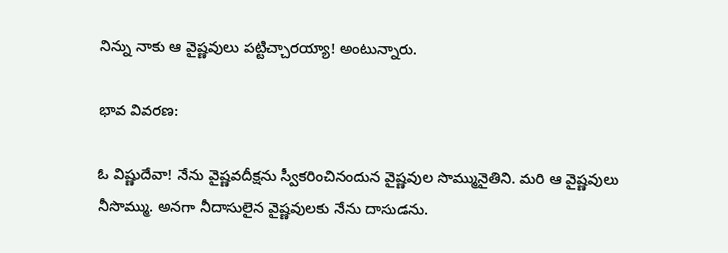నిన్ను నాకు ఆ వైష్ణవులు పట్టిచ్చారయ్యా! అంటున్నారు.

భావ వివరణ:

ఓ విష్ణుదేవా! నేను వైష్ణవదీక్షను స్వీకరించినందున వైష్ణవుల సొమ్మునైతిని. మరి ఆ వైష్ణవులు నీసొమ్ము. అనగా నీదాసులైన వైష్ణవులకు నేను దాసుడను.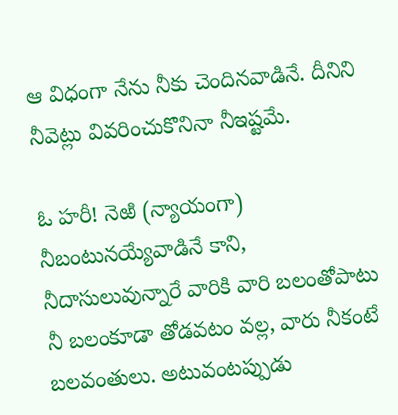ఆ విధంగా నేను నీకు చెందినవాడినే. దీనిని నీవెట్లు వివరించుకొనినా నీఇష్టమే.

ఓ హరీ! నెఱి (న్యాయంగా) నీబంటునయ్యేవాడినే కాని, నీదాసులువున్నారే వారికి వారి బలంతోపాటు నీ బలంకూడా తోడవటం వల్ల, వారు నీకంటే బలవంతులు. అటువంటప్పుడు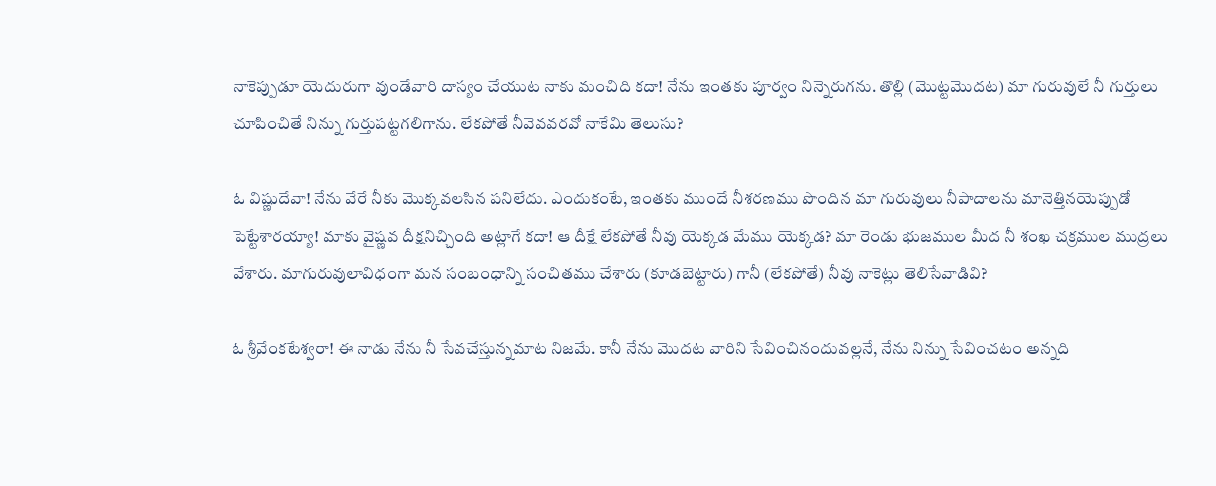నాకెప్పుడూ యెదురుగా వుండేవారి దాస్యం చేయుట నాకు మంచిది కదా! నేను ఇంతకు పూర్వం నిన్నెరుగను. తొల్లి (మొట్టమొదట) మా గురువులే నీ గుర్తులు చూపించితే నిన్ను గుర్తుపట్టగలిగాను. లేకపోతే నీవెవవరవో నాకేమి తెలుసు?

ఓ విష్ణుదేవా! నేను వేరే నీకు మొక్కవలసిన పనిలేదు. ఎందుకంటే, ఇంతకు ముందే నీశరణము పొందిన మా గురువులు నీపాదాలను మానెత్తినయెప్పుడో పెట్టేశారయ్యా! మాకు వైష్ణవ దీక్షనిచ్చింది అట్లాగే కదా! ఆ దీక్షే లేకపోతే నీవు యెక్కడ మేము యెక్కడ? మా రెండు భుజముల మీద నీ శంఖ చక్రముల ముద్రలు వేశారు. మాగురువులావిధంగా మన సంబంధాన్ని సంచితము చేశారు (కూడబెట్టారు) గానీ (లేకపోతే) నీవు నాకెట్లు తెలిసేవాడివి?

ఓ శ్రీవేంకటేశ్వరా! ఈ నాడు నేను నీ సేవచేస్తున్నమాట నిజమే. కానీ నేను మొదట వారిని సేవించినందువల్లనే, నేను నిన్ను సేవించటం అన్నది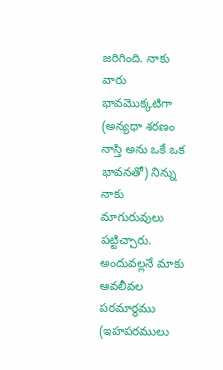జరిగింది. నాకు వారు భావమొక్కటిగా (అన్యధా శరణం నాస్తి అను ఒకే ఒక భావనతో) నిన్ను నాకు మాగురువులు పట్టిచ్చారు. అందువల్లనే మాకు ఆవలీవల పరమార్థము (ఇహపరములు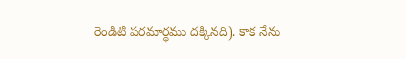రెండిటి పరమార్ధము దక్కినది). కాక నేను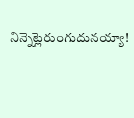నిన్నెట్లెరుంగుదునయ్యా!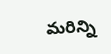మరిన్ని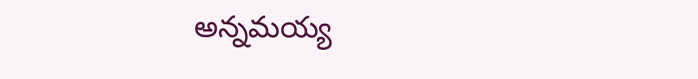అన్నమయ్య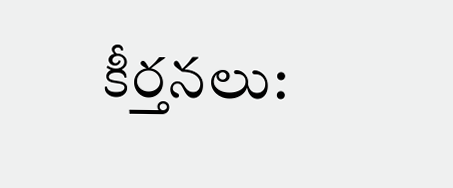కీర్తనలు: